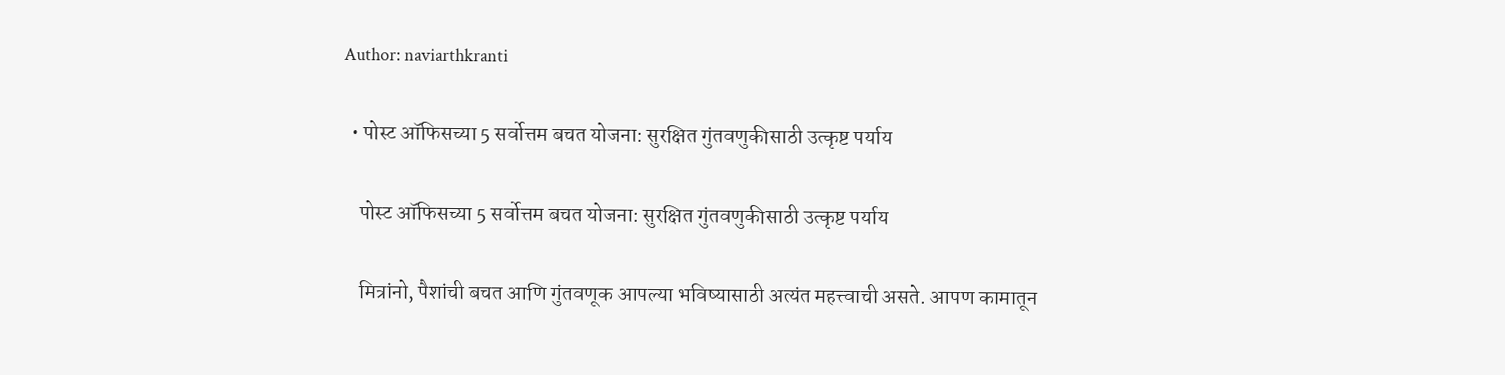Author: naviarthkranti

  • पोस्ट ऑफिसच्या 5 सर्वोत्तम बचत योजना: सुरक्षित गुंतवणुकीसाठी उत्कृष्ट पर्याय

    पोस्ट ऑफिसच्या 5 सर्वोत्तम बचत योजना: सुरक्षित गुंतवणुकीसाठी उत्कृष्ट पर्याय

    मित्रांनो, पैशांची बचत आणि गुंतवणूक आपल्या भविष्यासाठी अत्यंत महत्त्वाची असते. आपण कामातून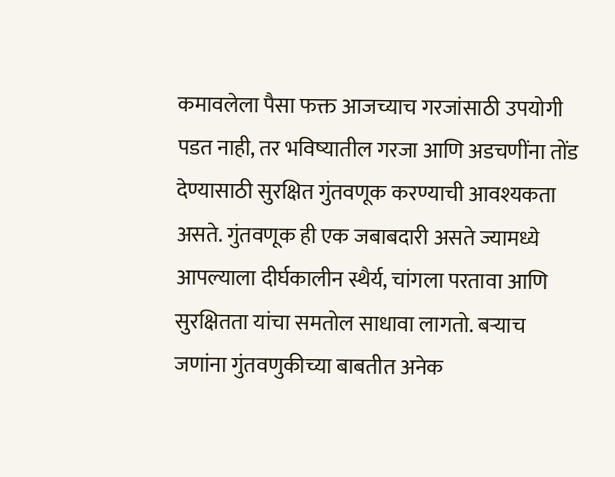कमावलेला पैसा फक्त आजच्याच गरजांसाठी उपयोगी पडत नाही, तर भविष्यातील गरजा आणि अडचणींना तोंड देण्यासाठी सुरक्षित गुंतवणूक करण्याची आवश्यकता असते. गुंतवणूक ही एक जबाबदारी असते ज्यामध्ये आपल्याला दीर्घकालीन स्थैर्य, चांगला परतावा आणि सुरक्षितता यांचा समतोल साधावा लागतो. बऱ्याच जणांना गुंतवणुकीच्या बाबतीत अनेक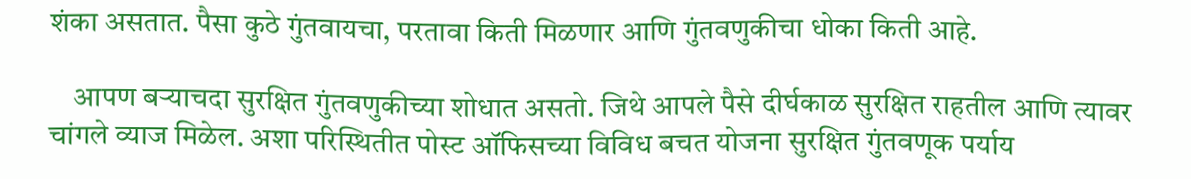शंका असतात. पैसा कुठे गुंतवायचा, परतावा किती मिळणार आणि गुंतवणुकीचा धोका किती आहे.

    आपण बऱ्याचदा सुरक्षित गुंतवणुकीच्या शोधात असतो. जिथे आपले पैसे दीर्घकाळ सुरक्षित राहतील आणि त्यावर चांगले व्याज मिळेल. अशा परिस्थितीत पोस्ट ऑफिसच्या विविध बचत योजना सुरक्षित गुंतवणूक पर्याय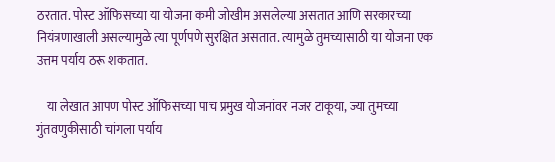ठरतात. पोस्ट ऑफिसच्या या योजना कमी जोखीम असलेल्या असतात आणि सरकारच्या नियंत्रणाखाली असल्यामुळे त्या पूर्णपणे सुरक्षित असतात. त्यामुळे तुमच्यासाठी या योजना एक उत्तम पर्याय ठरू शकतात.

    या लेखात आपण पोस्ट ऑफिसच्या पाच प्रमुख योजनांवर नजर टाकूया, ज्या तुमच्या गुंतवणुकीसाठी चांगला पर्याय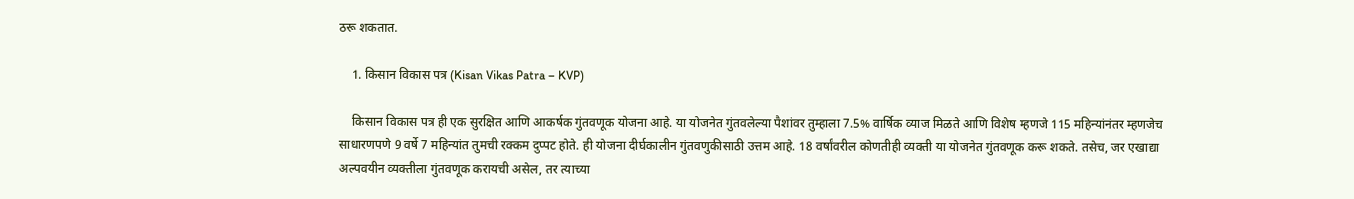ठरू शकतात.

    1. किसान विकास पत्र (Kisan Vikas Patra – KVP)

    किसान विकास पत्र ही एक सुरक्षित आणि आकर्षक गुंतवणूक योजना आहे. या योजनेत गुंतवलेल्या पैशांवर तुम्हाला 7.5% वार्षिक व्याज मिळते आणि विशेष म्हणजे 115 महिन्यांनंतर म्हणजेच साधारणपणे 9 वर्षे 7 महिन्यांत तुमची रक्कम दुप्पट होते. ही योजना दीर्घकालीन गुंतवणुकीसाठी उत्तम आहे. 18 वर्षांवरील कोणतीही व्यक्ती या योजनेत गुंतवणूक करू शकते. तसेच, जर एखाद्या अल्पवयीन व्यक्तीला गुंतवणूक करायची असेल, तर त्याच्या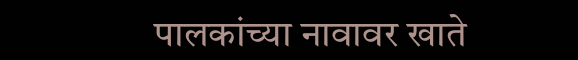पालकांच्या नावावर खाते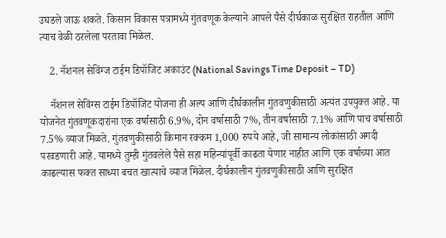उघडले जाऊ शकते. किसान विकास पत्रामध्ये गुंतवणूक केल्याने आपले पैसे दीर्घकाळ सुरक्षित राहतील आणि त्याच वेळी ठरलेला परतावा मिळेल.

    2. नॅशनल सेविंग्ज टाईम डिपॉजिट अकाउंट (National Savings Time Deposit – TD)

    नॅशनल सेविंग्स टाईम डिपॉजिट योजना ही अल्प आणि दीर्घकालीन गुंतवणुकीसाठी अत्यंत उपयुक्त आहे. या योजनेत गुंतवणूकदारांना एक वर्षासाठी 6.9%, दोन वर्षासाठी 7%, तीन वर्षासाठी 7.1% आणि पाच वर्षासाठी 7.5% व्याज मिळते. गुंतवणुकीसाठी किमान रक्कम 1,000 रुपये आहे, जी सामान्य लोकांसाठी अगदी परवडणारी आहे. यामध्ये तुम्ही गुंतवलेले पैसे सहा महिन्यांपूर्वी काढता येणार नाहीत आणि एक वर्षाच्या आत काढल्यास फक्त साध्या बचत खात्याचे व्याज मिळेल. दीर्घकालीन गुंतवणुकीसाठी आणि सुरक्षित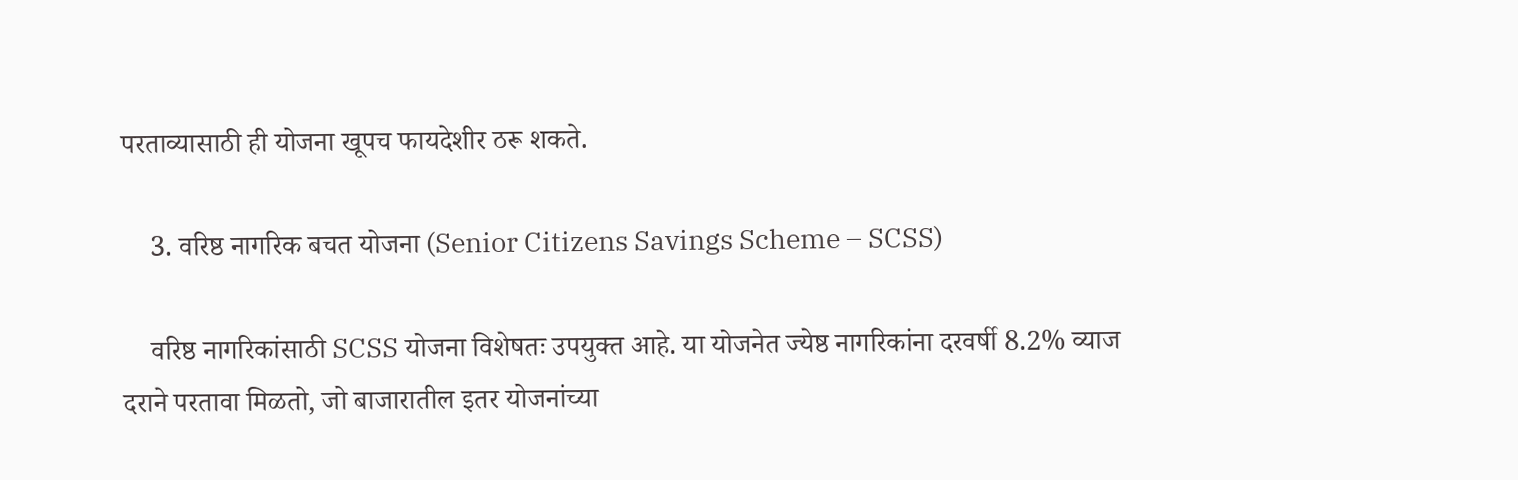परताव्यासाठी ही योजना खूपच फायदेशीर ठरू शकते.

    3. वरिष्ठ नागरिक बचत योजना (Senior Citizens Savings Scheme – SCSS)

    वरिष्ठ नागरिकांसाठी SCSS योजना विशेषतः उपयुक्त आहे. या योजनेत ज्येष्ठ नागरिकांना दरवर्षी 8.2% व्याज दराने परतावा मिळतो, जो बाजारातील इतर योजनांच्या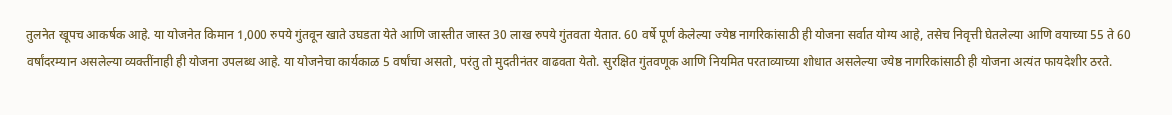तुलनेत खूपच आकर्षक आहे. या योजनेत किमान 1,000 रुपये गुंतवून खाते उघडता येते आणि जास्तीत जास्त 30 लाख रुपये गुंतवता येतात. 60 वर्षे पूर्ण केलेल्या ज्येष्ठ नागरिकांसाठी ही योजना सर्वात योग्य आहे, तसेच निवृत्ती घेतलेल्या आणि वयाच्या 55 ते 60 वर्षांदरम्यान असलेल्या व्यक्तींनाही ही योजना उपलब्ध आहे. या योजनेचा कार्यकाळ 5 वर्षांचा असतो, परंतु तो मुदतीनंतर वाढवता येतो. सुरक्षित गुंतवणूक आणि नियमित परताव्याच्या शोधात असलेल्या ज्येष्ठ नागरिकांसाठी ही योजना अत्यंत फायदेशीर ठरते.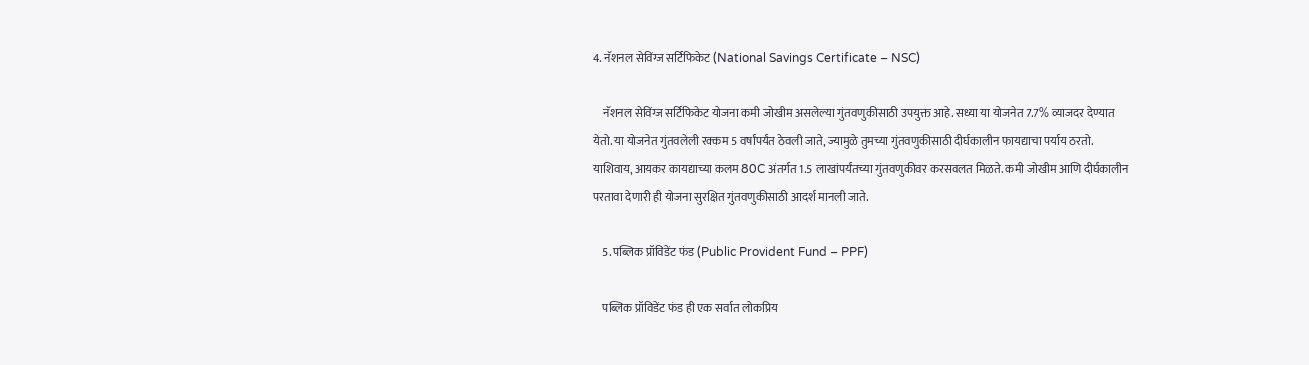4. नॅशनल सेविंग्ज सर्टिफिकेट (National Savings Certificate – NSC)

    नॅशनल सेविंग्ज सर्टिफिकेट योजना कमी जोखीम असलेल्या गुंतवणुकीसाठी उपयुक्त आहे. सध्या या योजनेत 7.7% व्याजदर देण्यात येतो. या योजनेत गुंतवलेली रक्कम 5 वर्षांपर्यंत ठेवली जाते, ज्यामुळे तुमच्या गुंतवणुकीसाठी दीर्घकालीन फायद्याचा पर्याय ठरतो. याशिवाय, आयकर कायद्याच्या कलम 80C अंतर्गत 1.5 लाखांपर्यंतच्या गुंतवणुकीवर करसवलत मिळते. कमी जोखीम आणि दीर्घकालीन परतावा देणारी ही योजना सुरक्षित गुंतवणुकीसाठी आदर्श मानली जाते.

    5. पब्लिक प्रॉविडेंट फंड (Public Provident Fund – PPF)

    पब्लिक प्रॉविडेंट फंड ही एक सर्वात लोकप्रिय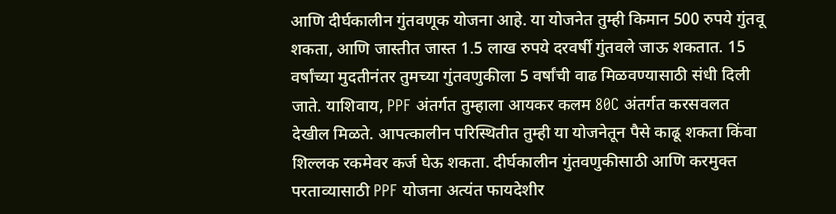आणि दीर्घकालीन गुंतवणूक योजना आहे. या योजनेत तुम्ही किमान 500 रुपये गुंतवू शकता, आणि जास्तीत जास्त 1.5 लाख रुपये दरवर्षी गुंतवले जाऊ शकतात. 15 वर्षांच्या मुदतीनंतर तुमच्या गुंतवणुकीला 5 वर्षांची वाढ मिळवण्यासाठी संधी दिली जाते. याशिवाय, PPF अंतर्गत तुम्हाला आयकर कलम 80C अंतर्गत करसवलत देखील मिळते. आपत्कालीन परिस्थितीत तुम्ही या योजनेतून पैसे काढू शकता किंवा शिल्लक रकमेवर कर्ज घेऊ शकता. दीर्घकालीन गुंतवणुकीसाठी आणि करमुक्त परताव्यासाठी PPF योजना अत्यंत फायदेशीर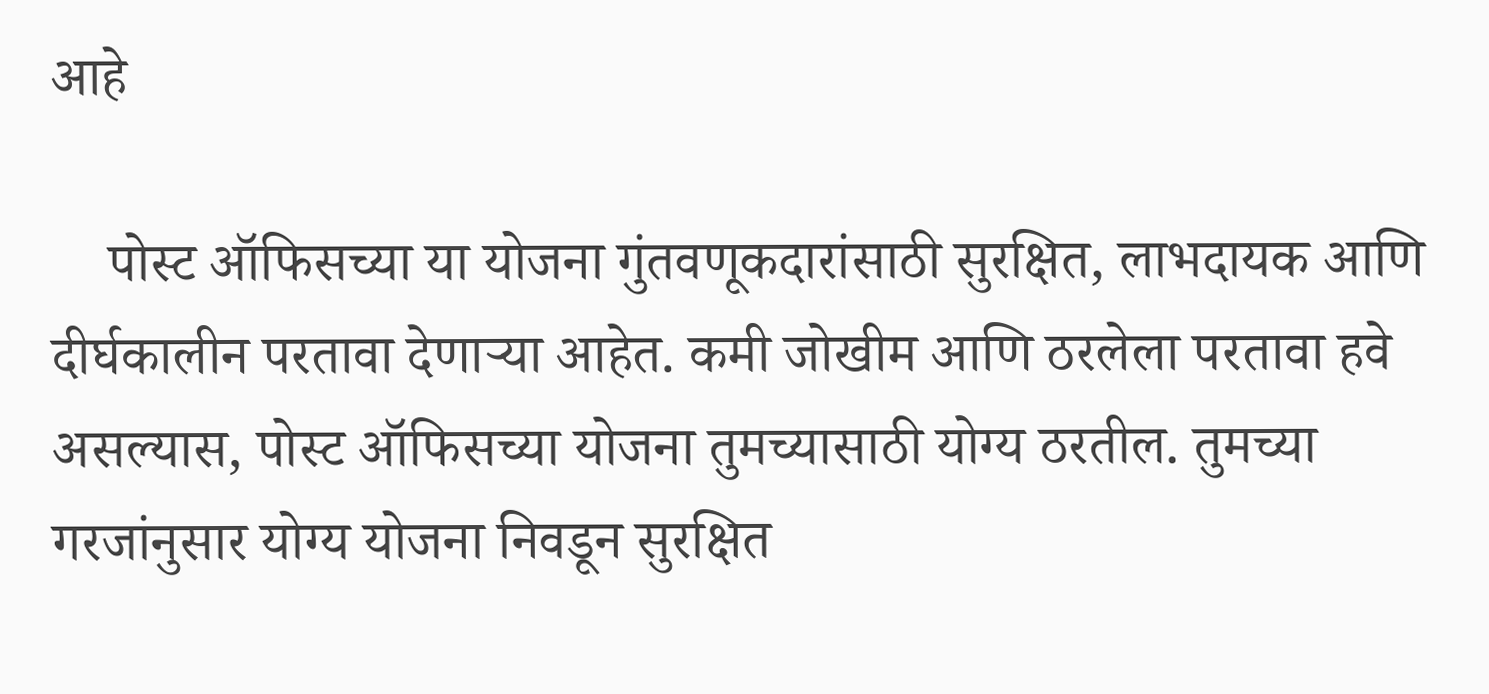आहे

    पोस्ट ऑफिसच्या या योजना गुंतवणूकदारांसाठी सुरक्षित, लाभदायक आणि दीर्घकालीन परतावा देणाऱ्या आहेत. कमी जोखीम आणि ठरलेला परतावा हवे असल्यास, पोस्ट ऑफिसच्या योजना तुमच्यासाठी योग्य ठरतील. तुमच्या गरजांनुसार योग्य योजना निवडून सुरक्षित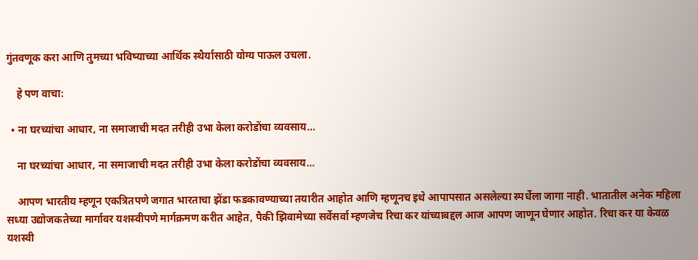गुंतवणूक करा आणि तुमच्या भविष्याच्या आर्थिक स्थैर्यासाठी योग्य पाऊल उचला.

    हे पण वाचा:

  • ना घरच्यांचा आधार, ना समाजाची मदत तरीही उभा केला करोडोंचा व्यवसाय…

    ना घरच्यांचा आधार, ना समाजाची मदत तरीही उभा केला करोडोंचा व्यवसाय…

    आपण भारतीय म्हणून एकत्रितपणे जगात भारताचा झेंडा फडकावण्याच्या तयारीत आहोत आणि म्हणूनच इथे आपापसात असलेल्या स्पर्धेला जागा नाही. भातातील अनेक महिला सध्या उद्योजकतेच्या मार्गावर यशस्वीपणे मार्गक्रमण करीत आहेत, पैकी झिवामेच्या सर्वेसर्वा म्हणजेच रिचा कर यांच्याबद्दल आज आपण जाणून घेणार आहोत. रिचा कर या केवळ यशस्वी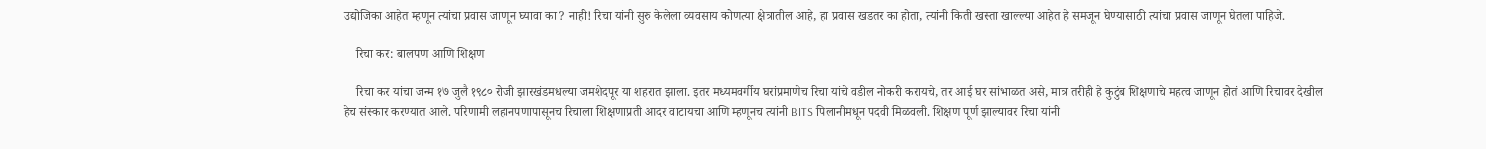उद्योजिका आहेत म्हणून त्यांचा प्रवास जाणून घ्यावा का? नाही! रिचा यांनी सुरु केलेला व्यवसाय कोणत्या क्षेत्रातील आहे, हा प्रवास खडतर का होता, त्यांनी किती खस्ता खाल्ल्या आहेत हे समजून घेण्यासाठी त्यांचा प्रवास जाणून घेतला पाहिजे.

    रिचा कर: बालपण आणि शिक्षण

    रिचा कर यांचा जन्म १७ जुलै १९८० रोजी झारखंडमधल्या जमशेदपूर या शहरात झाला. इतर मध्यमवर्गीय घरांप्रमाणेच रिचा यांचे वडील नोकरी करायचे, तर आई घर सांभाळत असे, मात्र तरीही हे कुटुंब शिक्षणाचे महत्व जाणून होतं आणि रिचावर देखील हेच संस्कार करण्यात आले. परिणामी लहानपणापासूनच रिचाला शिक्षणाप्रती आदर वाटायचा आणि म्हणूनच त्यांनी BITS पिलानीमधून पदवी मिळवली. शिक्षण पूर्ण झाल्यावर रिचा यांनी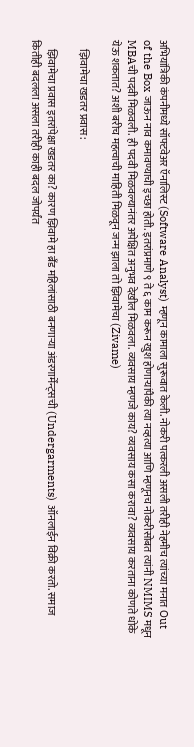अभियांत्रिकी कंपनीमध्ये सॉफ्टवेअर ऍनालिस्ट (Software Analyst) म्हणून कामाला सुरूवात केली. नोकरी पत्करली असली तरीही नेहमीच त्यांच्या मनात Out of the Box जाऊन नाव कमावण्याची इच्छा होती. इतरांप्रमाणे ९ ते ६ काम करून खुश होणाऱ्यांपैकी त्या नव्हत्या आणि म्हणूनच नोकरीसोबत त्यांनी NMIMS मधून MBAची पदवी मिळवली. ही पदवी मिळवल्यानंतर अपेक्षित अनुभव देखील मिळवला. व्यवसाय म्हणजे काय? व्यवसाय कसा करावा? व्यवसाय करताना कोणते धोके येऊ शकतात? अशी बरीच महत्वाची माहिती मिळवून जन्म झाला तो झिवामेचा (Zivame)

    झिवामेचा खडतर प्रवास:

    झिवामेचा प्रवास इतरांपेक्षा खडतर का? कारण झिवामे हा ब्रँड महिलांसाठी बनणाऱ्या अंडरगार्मेंन्ट्सची (Undergarments) ऑनलाईन विक्री करतो. समाज कितीही बदलला असला तरीही काही बदल जोपर्यंत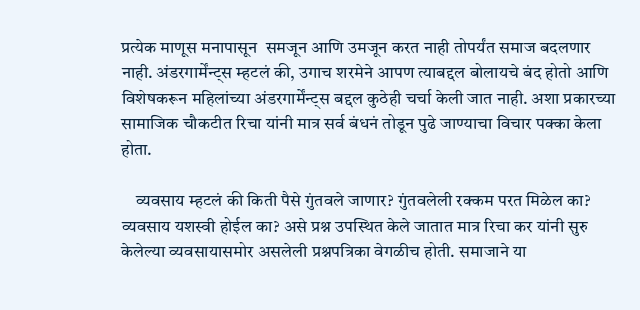प्रत्येक माणूस मनापासून  समजून आणि उमजून करत नाही तोपर्यंत समाज बदलणार नाही. अंडरगार्मेंन्ट्स म्हटलं की, उगाच शरमेने आपण त्याबद्दल बोलायचे बंद होतो आणि विशेषकरून महिलांच्या अंडरगार्मेंन्ट्स बद्दल कुठेही चर्चा केली जात नाही. अशा प्रकारच्या सामाजिक चौकटीत रिचा यांनी मात्र सर्व बंधनं तोडून पुढे जाण्याचा विचार पक्का केला होता.

    व्यवसाय म्हटलं की किती पैसे गुंतवले जाणार? गुंतवलेली रक्कम परत मिळेल का? व्यवसाय यशस्वी होईल का? असे प्रश्न उपस्थित केले जातात मात्र रिचा कर यांनी सुरु केलेल्या व्यवसायासमोर असलेली प्रश्नपत्रिका वेगळीच होती. समाजाने या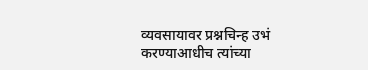व्यवसायावर प्रश्नचिन्ह उभं करण्याआधीच त्यांच्या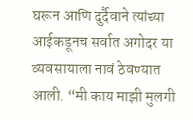घरून आणि दुर्दैवाने त्यांच्या आईकडूनच सर्वात अगोदर या व्यवसायाला नावं ठेवण्यात आली. “मी काय माझी मुलगी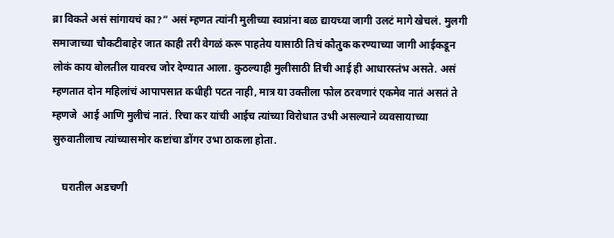ब्रा विकते असं सांगायचं का?” असं म्हणत त्यांनी मुलीच्या स्वप्नांना बळ द्यायच्या जागी उलटं मागे खेचलं. मुलगी समाजाच्या चौकटीबाहेर जात काही तरी वेगळं करू पाहतेय यासाठी तिचं कौतुक करण्याच्या जागी आईकडून लोकं काय बोलतील यावरच जोर देण्यात आला. कुठल्याही मुलीसाठी तिची आई ही आधारस्तंभ असते. असं म्हणतात दोन महिलांचं आपापसात कधीही पटत नाही, मात्र या उक्तीला फोल ठरवणारं एकमेव नातं असतं ते म्हणजे  आई आणि मुलीचं नातं. रिचा कर यांची आईच त्यांच्या विरोधात उभी असल्याने व्यवसायाच्या सुरुवातीलाच त्यांच्यासमोर कष्टांचा डोंगर उभा ठाकला होता.

    घरातील अडचणी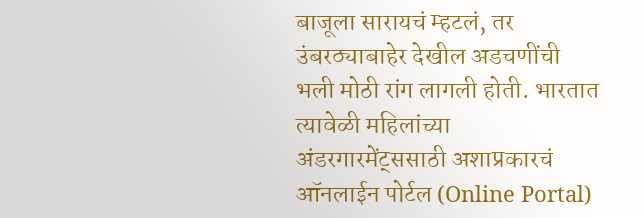बाजूला सारायचं म्हटलं, तर उंबरठ्याबाहेर देखील अडचणींची भली मोठी रांग लागली होती. भारतात त्यावेळी महिलांच्या अंडरगारमेंट्ससाठी अशाप्रकारचं ऑनलाईन पोर्टल (Online Portal)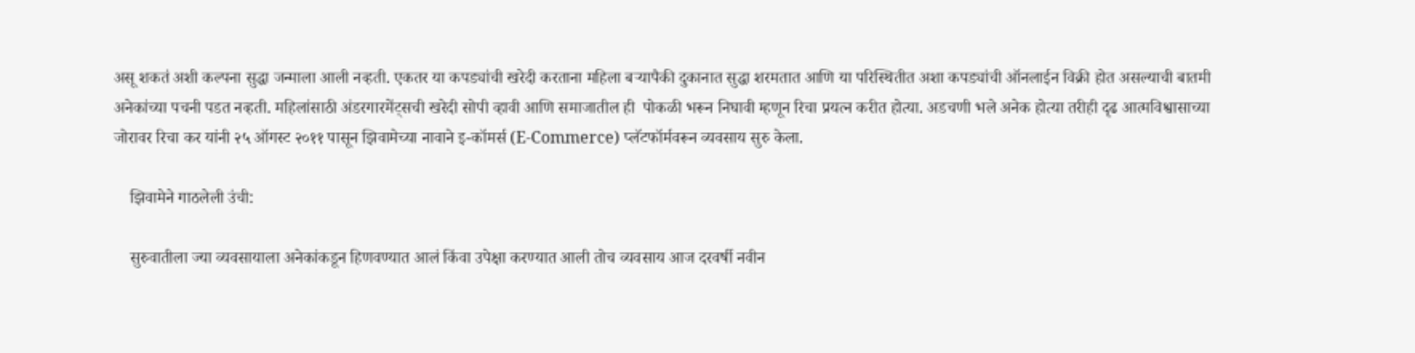असू शकतं अशी कल्पना सुद्धा जन्माला आली नव्हती. एकतर या कपड्यांची खरेदी करताना महिला बऱ्यापैकी दुकानात सुद्धा शरमतात आणि या परिस्थितीत अशा कपड्यांची ऑनलाईन विक्री होत असल्याची बातमी अनेकांच्या पचनी पडत नव्हती. महिलांसाठी अंडरगारमेंट्सची खरेदी सोपी व्हावी आणि समाजातील ही  पोकळी भरून निघावी म्हणून रिचा प्रयत्न करीत होत्या. अडचणी भले अनेक होत्या तरीही दृढ आत्मविश्वासाच्या जोरावर रिचा कर यांनी २५ ऑगस्ट २०११ पासून झिवामेच्या नावाने इ-कॉमर्स (E-Commerce) प्लॅटफॉर्मवरून व्यवसाय सुरु केला.

    झिवामेने गाठलेली उंची:

    सुरुवातीला ज्या व्यवसायाला अनेकांकडून हिणवण्यात आलं किंवा उपेक्षा करण्यात आली तोच व्यवसाय आज दरवर्षी नवीन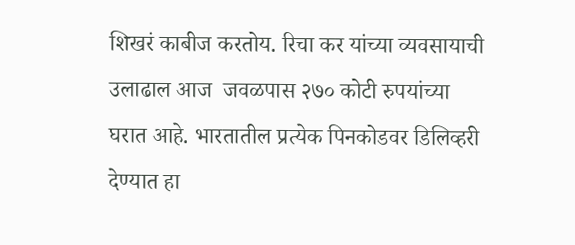शिखरं काबीज करतोय. रिचा कर यांच्या व्यवसायाची उलाढाल आज  जवळपास २७० कोटी रुपयांच्या घरात आहे. भारतातील प्रत्येक पिनकोडवर डिलिव्हरी देण्यात हा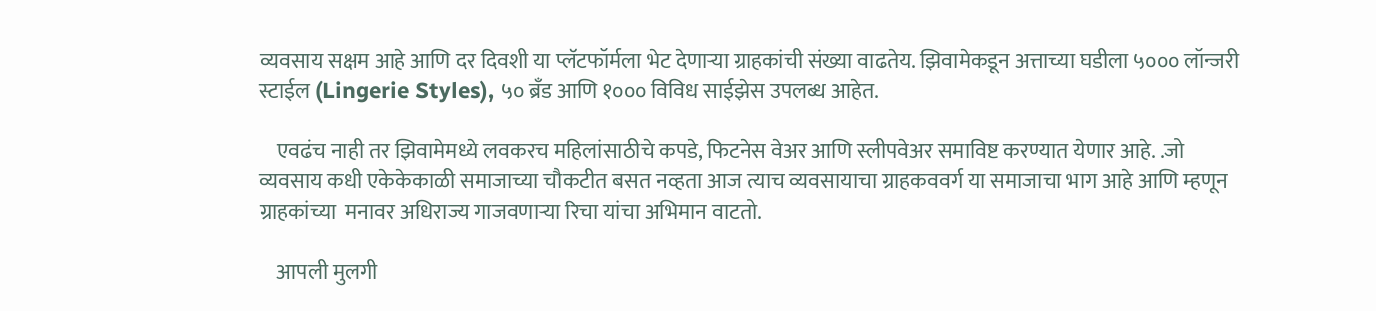व्यवसाय सक्षम आहे आणि दर दिवशी या प्लॅटफॉर्मला भेट देणाऱ्या ग्राहकांची संख्या वाढतेय. झिवामेकडून अत्ताच्या घडीला ५००० लॉन्जरी स्टाईल (Lingerie Styles), ५० ब्रँड आणि १००० विविध साईझेस उपलब्ध आहेत.

    एवढंच नाही तर झिवामेमध्ये लवकरच महिलांसाठीचे कपडे, फिटनेस वेअर आणि स्लीपवेअर समाविष्ट करण्यात येणार आहे. .जो व्यवसाय कधी एकेकेकाळी समाजाच्या चौकटीत बसत नव्हता आज त्याच व्यवसायाचा ग्राहकववर्ग या समाजाचा भाग आहे आणि म्हणून  ग्राहकांच्या  मनावर अधिराज्य गाजवणाऱ्या रिचा यांचा अभिमान वाटतो.

    आपली मुलगी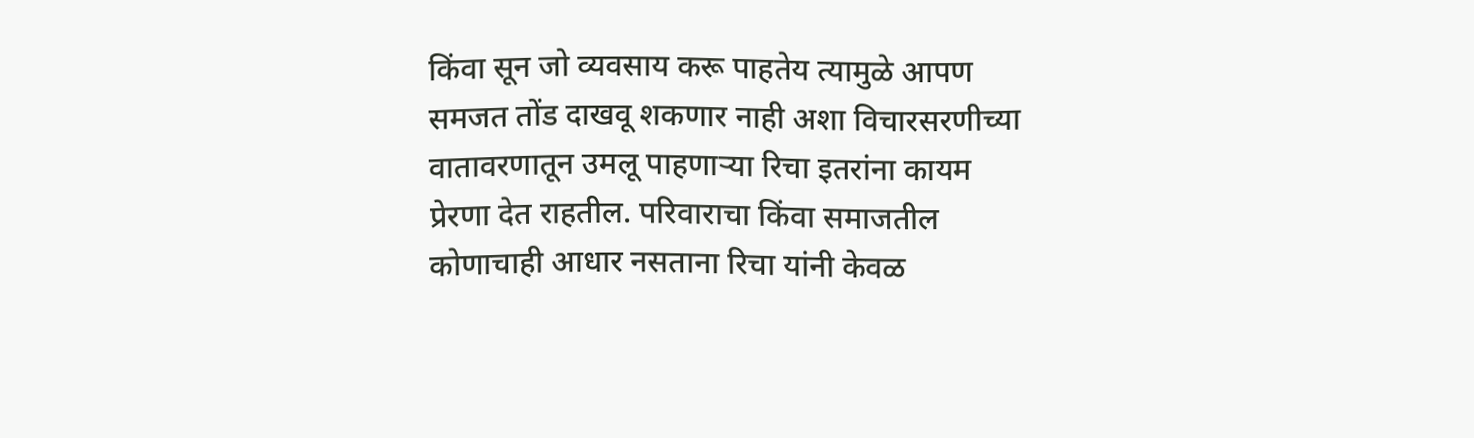किंवा सून जो व्यवसाय करू पाहतेय त्यामुळे आपण समजत तोंड दाखवू शकणार नाही अशा विचारसरणीच्या वातावरणातून उमलू पाहणाऱ्या रिचा इतरांना कायम प्रेरणा देत राहतील. परिवाराचा किंवा समाजतील कोणाचाही आधार नसताना रिचा यांनी केवळ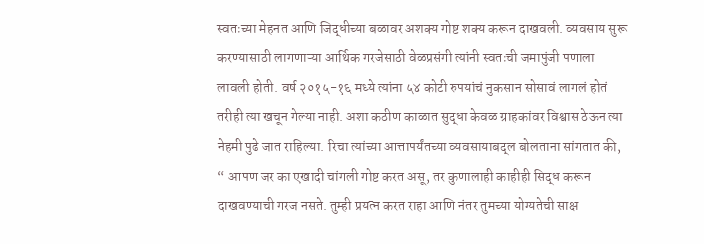स्वतःच्या मेहनत आणि जिद्धीच्या बळावर अशक्य गोष्ट शक्य करून दाखवली. व्यवसाय सुरू करण्यासाठी लागणाऱ्या आर्थिक गरजेसाठी वेळप्रसंगी त्यांनी स्वतःची जमापुंजी पणाला लावली होती. वर्ष २०१५-१६ मध्ये त्यांना ५४ कोटी रुपयांचं नुकसान सोसावं लागलं होतं तरीही त्या खचून गेल्या नाही. अशा कठीण काळात सुद्धा केवळ ग्राहकांवर विश्वास ठेऊन त्या नेहमी पुढे जात राहिल्या. रिचा त्यांच्या आत्तापर्यंतच्या व्यवसायाबद्ल बोलताना सांगतात की, “ आपण जर का एखादी चांगली गोष्ट करत असू, तर कुणालाही काहीही सिद्ध करून दाखवण्याची गरज नसते. तुम्ही प्रयत्न करत राहा आणि नंतर तुमच्या योग्यतेची साक्ष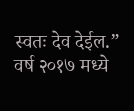स्वतः देव देईल.” वर्ष २०१७ मध्ये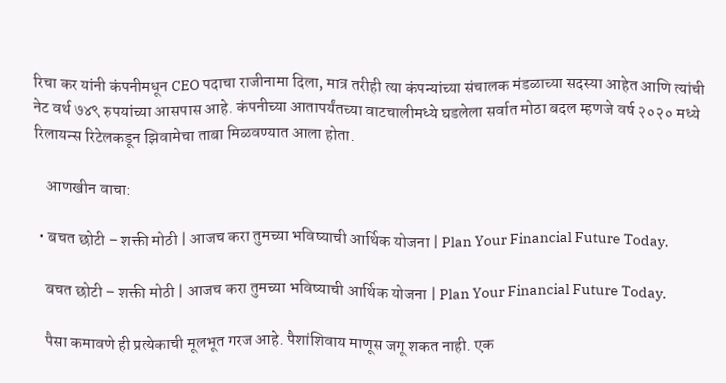रिचा कर यांनी कंपनीमधून CEO पदाचा राजीनामा दिला, मात्र तरीही त्या कंपन्यांच्या संचालक मंडळाच्या सदस्या आहेत आणि त्यांची नेट वर्थ ७४९ रुपयांच्या आसपास आहे. कंपनीच्या आतापर्यंतच्या वाटचालीमध्ये घडलेला सर्वात मोठा बदल म्हणजे वर्ष २०२० मध्ये रिलायन्स रिटेलकडून झिवामेचा ताबा मिळवण्यात आला होता.

    आणखीन वाचा:

  • बचत छोटी – शक्ती मोठी | आजच करा तुमच्या भविष्याची आर्थिक योजना | Plan Your Financial Future Today.

    बचत छोटी – शक्ती मोठी | आजच करा तुमच्या भविष्याची आर्थिक योजना | Plan Your Financial Future Today.

    पैसा कमावणे ही प्रत्येकाची मूलभूत गरज आहे. पैशांशिवाय माणूस जगू शकत नाही. एक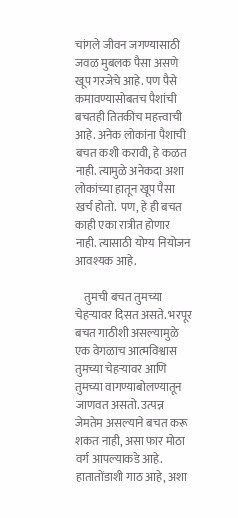चांगले जीवन जगण्यासाठी जवळ मुबलक पैसा असणे खूप गरजेचे आहे. पण पैसे कमावण्यासोबतच पैशांची बचतही तितकीच महत्त्वाची आहे. अनेक लोकांना पैशाची बचत कशी करावी, हे कळत नाही. त्यामुळे अनेकदा अशा लोकांच्या हातून खूप पैसा खर्च होतो.  पण, हे ही बचत काही एका रात्रीत होणार नाही. त्यासाठी योग्य नियोजन आवश्यक आहे.

    तुमची बचत तुमच्या चेहऱ्यावर दिसत असते. भरपूर बचत गाठीशी असल्यामुळे एक वेगळाच आत्मविश्वास तुमच्या चेहऱ्यावर आणि तुमच्या वागण्याबोलण्यातून जाणवत असतो. उत्पन्न जेमतेम असल्याने बचत करू शकत नाही, असा फार मोठा वर्ग आपल्याकडे आहे. हातातोंडाशी गाठ आहे, अशा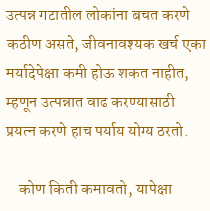उत्पन्न गटातील लोकांना बचत करणे कठीण असते, जीवनावश्यक खर्च एका मर्यादेपेक्षा कमी होऊ शकत नाहीत, म्हणून उत्पन्नात वाढ करण्यासाठी प्रयत्न करणे हाच पर्याय योग्य ठरतो.

    कोण किती कमावतो, यापेक्षा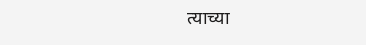त्याच्या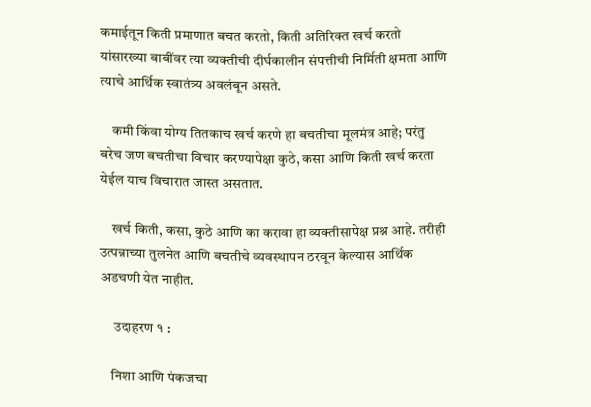कमाईतून किती प्रमाणात बचत करतो, किती अतिरिक्त खर्च करतो यांसारख्या बाबींवर त्या व्यक्तीची दीर्घकालीन संपत्तीची निर्मिती क्षमता आणि त्याचे आर्थिक स्वातंत्र्य अवलंबून असते.

    कमी किंवा योग्य तितकाच खर्च करणे हा बचतीचा मूलमंत्र आहे; परंतु बरेच जण बचतीचा विचार करण्यापेक्षा कुठे, कसा आणि किती खर्च करता येईल याच विचारात जास्त असतात.

    खर्च किती, कसा, कुठे आणि का करावा हा व्यक्तीसापेक्ष प्रश्न आहे. तरीही उत्पन्नाच्या तुलनेत आणि बचतीचे व्यवस्थापन ठरवून केल्यास आर्थिक अडचणी येत नाहीत.

     उदाहरण १ :

    निशा आणि पंकजचा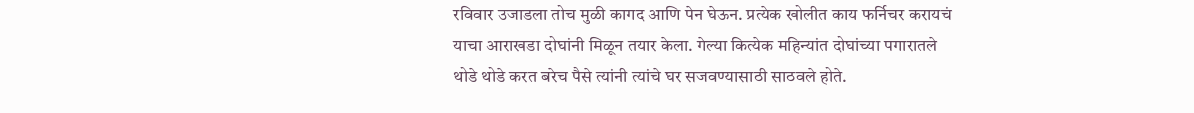रविवार उजाडला तोच मुळी कागद आणि पेन घेऊन. प्रत्येक खोलीत काय फर्निचर करायचं याचा आराखडा दोघांनी मिळून तयार केला. गेल्या कित्येक महिन्यांत दोघांच्या पगारातले थोडे थोडे करत बरेच पैसे त्यांनी त्यांचे घर सजवण्यासाठी साठवले होते.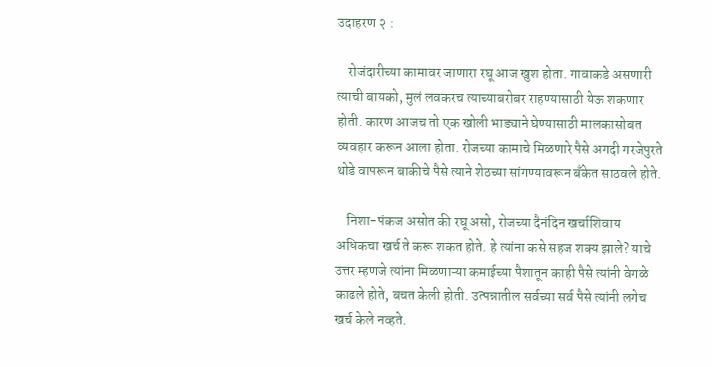उदाहरण २ :

    रोजंदारीच्या कामावर जाणारा रघू आज खुश होता. गावाकडे असणारी त्याची बायको, मुलं लवकरच त्याच्याबरोबर राहण्यासाठी येऊ शकणार होती. कारण आजच तो एक खोली भाड्याने घेण्यासाठी मालकासोबत व्यवहार करून आला होता. रोजच्या कामाचे मिळणारे पैसे अगदी गरजेपुरते थोडे वापरून बाकीचे पैसे त्याने शेठच्या सांगण्यावरून बँकेत साठवले होते.

    निशा-पंकज असोत की रघू असो, रोजच्या दैनंदिन खर्चाशिवाय अधिकचा खर्च ते करू शकत होते. हे त्यांना कसे सहज शक्य झाले? याचे उत्तर म्हणजे त्यांना मिळणाऱ्या कमाईच्या पैशातून काही पैसे त्यांनी वेगळे काढले होते, बचत केली होती. उत्पन्नातील सर्वच्या सर्व पैसे त्यांनी लगेच खर्च केले नव्हते.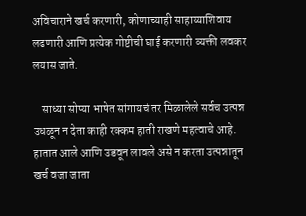अविचाराने खर्च करणारी, कोणाच्याही साहाय्याशिवाय लढणारी आणि प्रत्येक गोष्टीची घाई करणारी व्यक्ती लवकर लयास जाते.

    साध्या सोप्या भाषेत सांगायचं तर मिळालेले सर्वच उत्पन्न उधळून न देता काही रक्कम हाती राखणे महत्वाचे आहे. हातात आले आणि उडवून लावले असे न करता उत्पन्नातून खर्च वजा जाता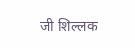जी शिल्लक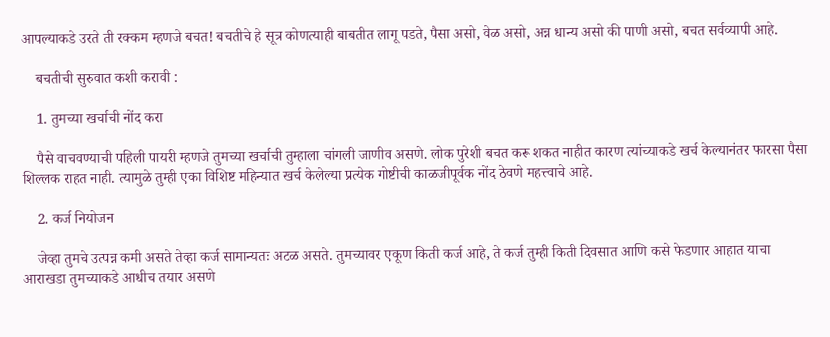आपल्याकडे उरते ती रक्कम म्हणजे बचत! बचतीचे हे सूत्र कोणत्याही बाबतीत लागू पडते, पैसा असो, वेळ असो, अन्न धान्य असो की पाणी असो, बचत सर्वव्यापी आहे.

    बचतीची सुरुवात कशी करावी :

    1. तुमच्या खर्चाची नोंद करा

    पैसे वाचवण्याची पहिली पायरी म्हणजे तुमच्या खर्चाची तुम्हाला चांगली जाणीव असणे. लोक पुरेशी बचत करू शकत नाहीत कारण त्यांच्याकडे खर्च केल्यानंतर फारसा पैसा शिल्लक राहत नाही. त्यामुळे तुम्ही एका विशिष्ट महिन्यात खर्च केलेल्या प्रत्येक गोष्टीची काळजीपूर्वक नोंद ठेवणे महत्त्वाचे आहे.

    2. कर्ज नियोजन

    जेव्हा तुमचे उत्पन्न कमी असते तेव्हा कर्ज सामान्यतः अटळ असते. तुमच्यावर एकूण किती कर्ज आहे, ते कर्ज तुम्ही किती दिवसात आणि कसे फेडणार आहात याचा आराखडा तुमच्याकडे आधीच तयार असणे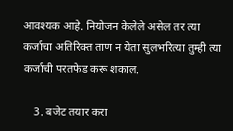आवश्यक आहे. नियोजन केलेले असेल तर त्या कर्जाचा अतिरिक्त ताण न येता सुलभरित्या तुम्ही त्या कर्जाची परतफेड करू शकाल.

    3. बजेट तयार करा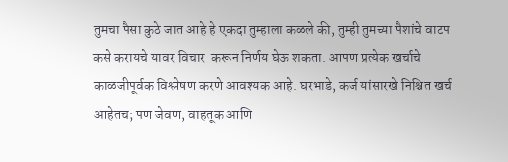तुमचा पैसा कुठे जात आहे हे एकदा तुम्हाला कळले की, तुम्ही तुमच्या पैशांचे वाटप कसे करायचे यावर विचार  करून निर्णय घेऊ शकता. आपण प्रत्येक खर्चाचे काळजीपूर्वक विश्लेषण करणे आवश्यक आहे. घरभाडे, कर्ज यांसारखे निश्चित खर्च आहेतच; पण जेवण, वाहतूक आणि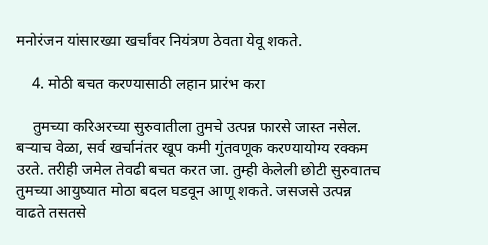मनोरंजन यांसारख्या खर्चांवर नियंत्रण ठेवता येवू शकते.

    4. मोठी बचत करण्यासाठी लहान प्रारंभ करा

    तुमच्या करिअरच्या सुरुवातीला तुमचे उत्पन्न फारसे जास्त नसेल. बर्‍याच वेळा, सर्व खर्चानंतर खूप कमी गुंतवणूक करण्यायोग्य रक्कम उरते. तरीही जमेल तेवढी बचत करत जा. तुम्ही केलेली छोटी सुरुवातच तुमच्या आयुष्यात मोठा बदल घडवून आणू शकते. जसजसे उत्पन्न वाढते तसतसे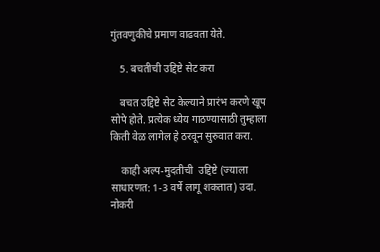गुंतवणुकीचे प्रमाण वाढवता येते.

    5. बचतीची उद्दिष्टे सेट करा

    बचत उद्दिष्टे सेट केल्याने प्रारंभ करणे खूप सोपे होते. प्रत्येक ध्येय गाठण्यासाठी तुम्हाला किती वेळ लागेल हे ठरवून सुरुवात करा.

    काही अल्प-मुदतीची  उद्दिष्टे (ज्याला साधारणत: 1-3 वर्षे लागू शकतात) उदा. नोकरी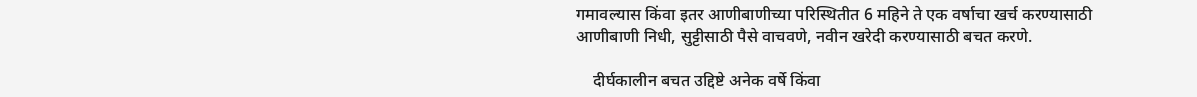गमावल्यास किंवा इतर आणीबाणीच्या परिस्थितीत 6 महिने ते एक वर्षाचा खर्च करण्यासाठी आणीबाणी निधी, सुट्टीसाठी पैसे वाचवणे, नवीन खरेदी करण्यासाठी बचत करणे.

    दीर्घकालीन बचत उद्दिष्टे अनेक वर्षे किंवा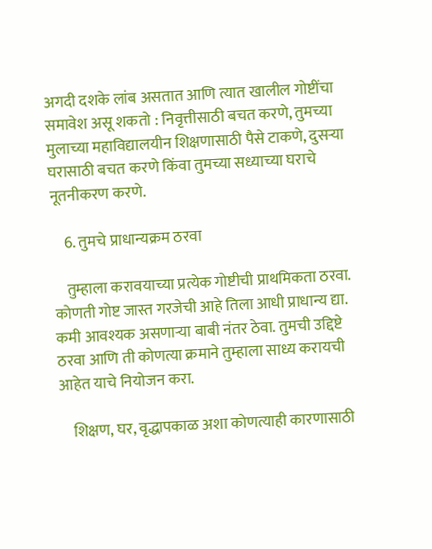अगदी दशके लांब असतात आणि त्यात खालील गोष्टींचा समावेश असू शकतो : निवृत्तीसाठी बचत करणे, तुमच्या मुलाच्या महाविद्यालयीन शिक्षणासाठी पैसे टाकणे, दुसऱ्या घरासाठी बचत करणे किंवा तुमच्या सध्याच्या घराचे नूतनीकरण करणे.

    6. तुमचे प्राधान्यक्रम ठरवा

    तुम्हाला करावयाच्या प्रत्येक गोष्टीची प्राथमिकता ठरवा. कोणती गोष्ट जास्त गरजेची आहे तिला आधी प्राधान्य द्या. कमी आवश्यक असणाऱ्या बाबी नंतर ठेवा. तुमची उद्दिष्टे ठरवा आणि ती कोणत्या क्रमाने तुम्हाला साध्य करायची आहेत याचे नियोजन करा.

    शिक्षण, घर, वृद्धापकाळ अशा कोणत्याही कारणासाठी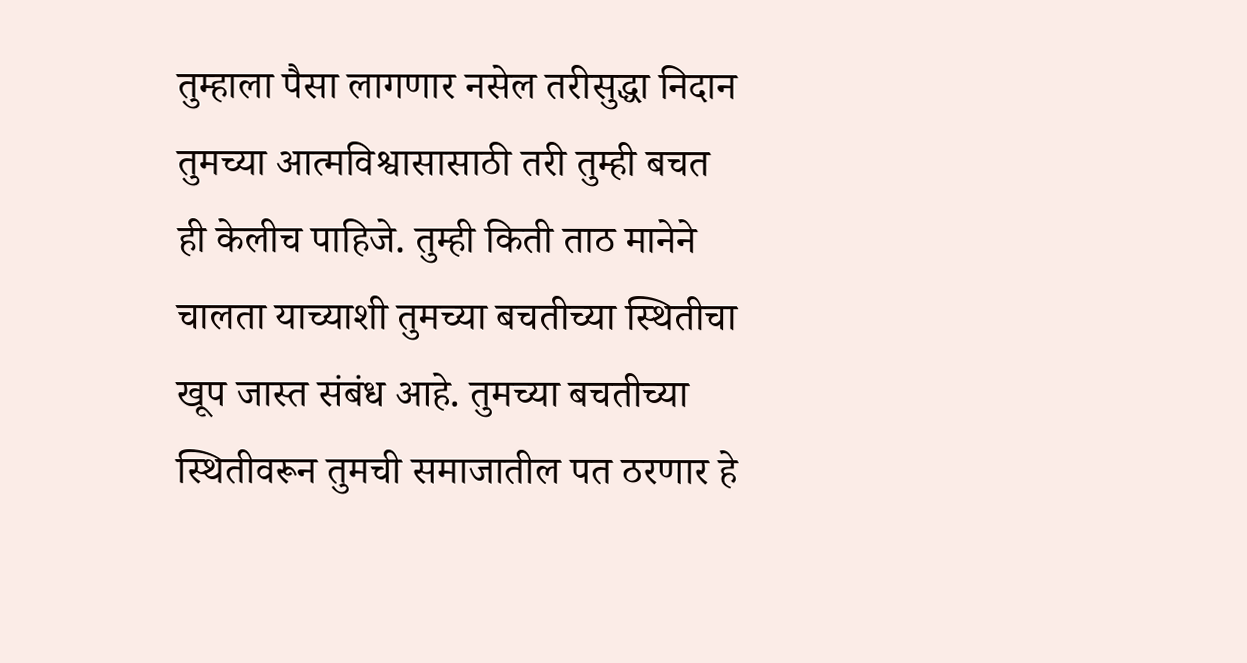तुम्हाला पैसा लागणार नसेल तरीसुद्धा निदान तुमच्या आत्मविश्वासासाठी तरी तुम्ही बचत ही केलीच पाहिजे. तुम्ही किती ताठ मानेने चालता याच्याशी तुमच्या बचतीच्या स्थितीचा खूप जास्त संबंध आहे. तुमच्या बचतीच्या स्थितीवरून तुमची समाजातील पत ठरणार हे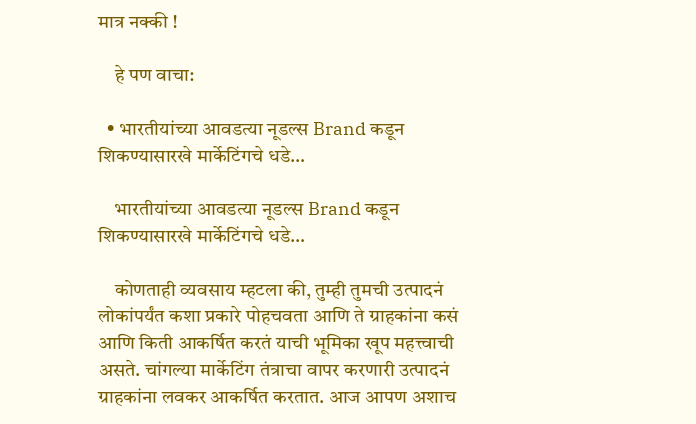मात्र नक्की !

    हे पण वाचा:

  • भारतीयांच्या आवडत्या नूडल्स Brand कडून शिकण्यासारखे मार्केटिंगचे धडे…

    भारतीयांच्या आवडत्या नूडल्स Brand कडून शिकण्यासारखे मार्केटिंगचे धडे…

    कोणताही व्यवसाय म्हटला की, तुम्ही तुमची उत्पादनं लोकांपर्यंत कशा प्रकारे पोहचवता आणि ते ग्राहकांना कसं आणि किती आकर्षित करतं याची भूमिका खूप महत्त्वाची असते. चांगल्या मार्केटिंग तंत्राचा वापर करणारी उत्पादनं ग्राहकांना लवकर आकर्षित करतात. आज आपण अशाच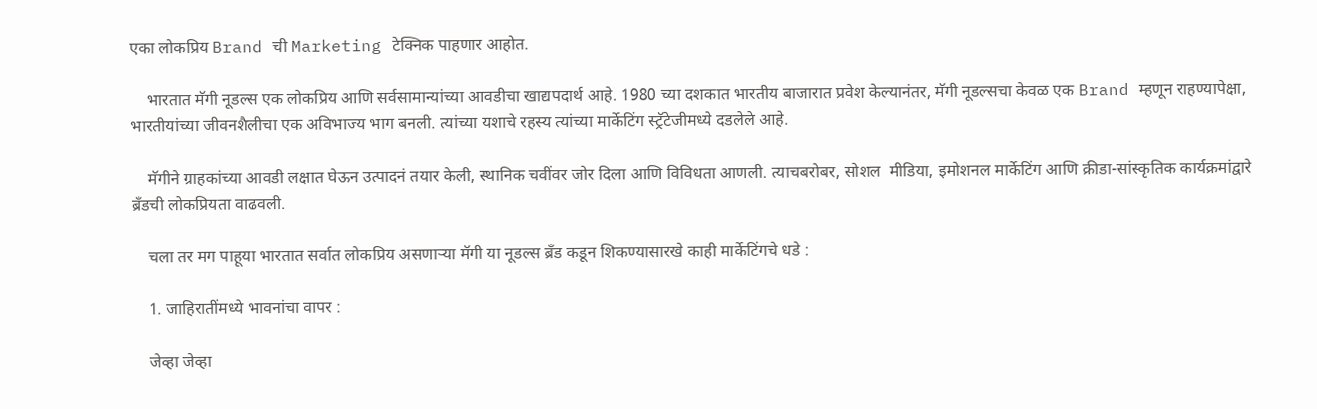एका लोकप्रिय Brand ची Marketing टेक्निक पाहणार आहोत.

    भारतात मॅगी नूडल्स एक लोकप्रिय आणि सर्वसामान्यांच्या आवडीचा खाद्यपदार्थ आहे. 1980 च्या दशकात भारतीय बाजारात प्रवेश केल्यानंतर, मॅगी नूडल्सचा केवळ एक Brand म्हणून राहण्यापेक्षा, भारतीयांच्या जीवनशैलीचा एक अविभाज्य भाग बनली. त्यांच्या यशाचे रहस्य त्यांच्या मार्केटिंग स्ट्रॅटेजीमध्ये दडलेले आहे.

    मॅगीने ग्राहकांच्या आवडी लक्षात घेऊन उत्पादनं तयार केली, स्थानिक चवींवर जोर दिला आणि विविधता आणली. त्याचबरोबर, सोशल  मीडिया, इमोशनल मार्केटिंग आणि क्रीडा-सांस्कृतिक कार्यक्रमांद्वारे ब्रँडची लोकप्रियता वाढवली.

    चला तर मग पाहूया भारतात सर्वात लोकप्रिय असणाऱ्या मॅगी या नूडल्स ब्रँड कडून शिकण्यासारखे काही मार्केटिंगचे धडे :

    1. जाहिरातींमध्ये भावनांचा वापर :

    जेव्हा जेव्हा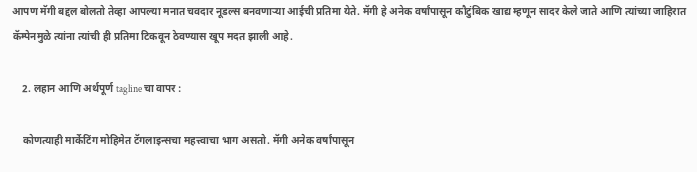आपण मॅगी बद्दल बोलतो तेव्हा आपल्या मनात चवदार नूडल्स बनवणाऱ्या आईची प्रतिमा येते. मॅगी हे अनेक वर्षांपासून कौटुंबिक खाद्य म्हणून सादर केले जाते आणि त्यांच्या जाहिरात कॅम्पेनमुळे त्यांना त्यांची ही प्रतिमा टिकवून ठेवण्यास खूप मदत झाली आहे.

    2. लहान आणि अर्थपूर्ण tagline चा वापर :

    कोणत्याही मार्केटिंग मोहिमेत टॅगलाइन्सचा महत्त्वाचा भाग असतो. मॅगी अनेक वर्षांपासून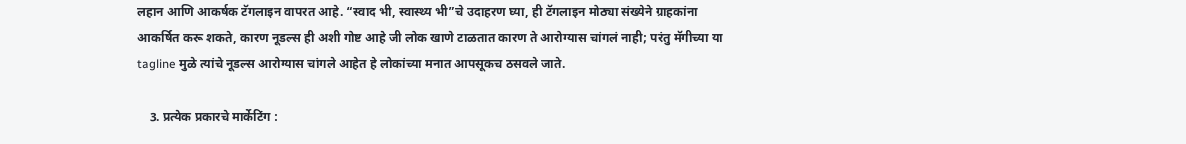लहान आणि आकर्षक टॅगलाइन वापरत आहे. “स्वाद भी, स्वास्थ्य भी”चे उदाहरण घ्या, ही टॅगलाइन मोठ्या संख्येने ग्राहकांना आकर्षित करू शकते, कारण नूडल्स ही अशी गोष्ट आहे जी लोक खाणे टाळतात कारण ते आरोग्यास चांगलं नाही; परंतु मॅगीच्या या tagline मुळे त्यांचे नूडल्स आरोग्यास चांगले आहेत हे लोकांच्या मनात आपसूकच ठसवले जाते.

    3. प्रत्येक प्रकारचे मार्केटिंग :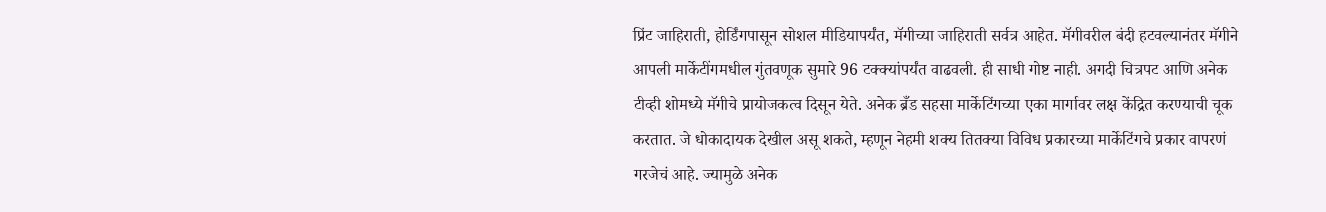प्रिंट जाहिराती, होर्डिंगपासून सोशल मीडियापर्यंत, मॅगीच्या जाहिराती सर्वत्र आहेत. मॅगीवरील बंदी हटवल्यानंतर मॅगीने आपली मार्केटींगमधील गुंतवणूक सुमारे 96 टक्क्यांपर्यंत वाढवली. ही साधी गोष्ट नाही. अगदी चित्रपट आणि अनेक टीव्ही शोमध्ये मॅगीचे प्रायोजकत्व दिसून येते. अनेक ब्रँड सहसा मार्केटिंगच्या एका मार्गावर लक्ष केंद्रित करण्याची चूक करतात. जे धोकादायक देखील असू शकते, म्हणून नेहमी शक्य तितक्या विविध प्रकारच्या मार्केटिंगचे प्रकार वापरणं गरजेचं आहे. ज्यामुळे अनेक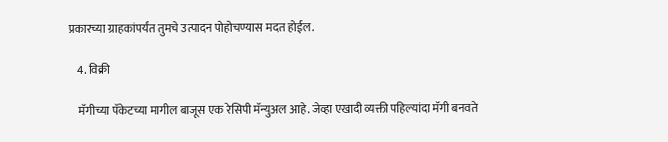प्रकारच्या ग्राहकांपर्यंत तुमचे उत्पादन पोहोचण्यास मदत होईल.

    4. विक्री

    मॅगीच्या पॅकेटच्या मागील बाजूस एक रेसिपी मॅन्युअल आहे. जेव्हा एखादी व्यक्ती पहिल्यांदा मॅगी बनवते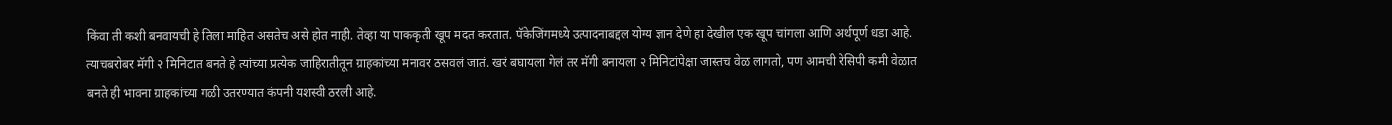किंवा ती कशी बनवायची हे तिला माहित असतेच असे होत नाही. तेव्हा या पाककृती खूप मदत करतात. पॅकेजिंगमध्ये उत्पादनाबद्दल योग्य ज्ञान देणे हा देखील एक खूप चांगला आणि अर्थपूर्ण धडा आहे. त्याचबरोबर मॅगी २ मिनिटात बनते हे त्यांच्या प्रत्येक जाहिरातीतून ग्राहकांच्या मनावर ठसवलं जातं. खरं बघायला गेलं तर मॅगी बनायला २ मिनिटांपेक्षा जास्तच वेळ लागतो, पण आमची रेसिपी कमी वेळात बनते ही भावना ग्राहकांच्या गळी उतरण्यात कंपनी यशस्वी ठरली आहे.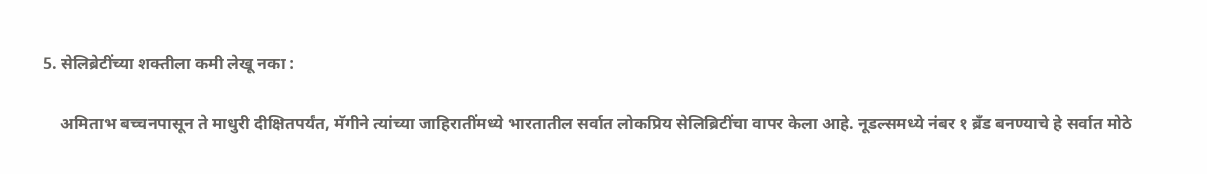5. सेलिब्रेटींच्या शक्तीला कमी लेखू नका :

    अमिताभ बच्चनपासून ते माधुरी दीक्षितपर्यंत, मॅगीने त्यांच्या जाहिरातींमध्ये भारतातील सर्वात लोकप्रिय सेलिब्रिटींचा वापर केला आहे. नूडल्समध्ये नंबर १ ब्रँड बनण्याचे हे सर्वात मोठे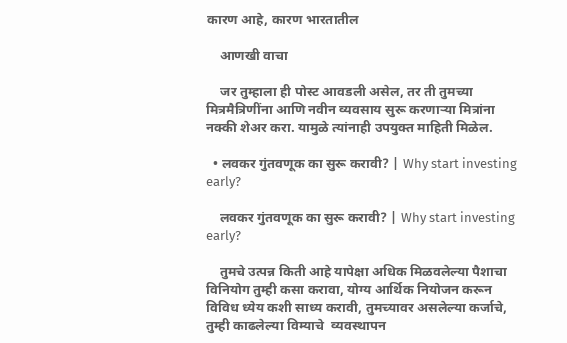कारण आहे, कारण भारतातील

    आणखी वाचा

    जर तुम्हाला ही पोस्ट आवडली असेल, तर ती तुमच्या मित्रमैत्रिणींना आणि नवीन व्यवसाय सुरू करणाऱ्या मित्रांना नक्की शेअर करा. यामुळे त्यांनाही उपयुक्त माहिती मिळेल.

  • लवकर गुंतवणूक का सुरू करावी? | Why start investing early?

    लवकर गुंतवणूक का सुरू करावी? | Why start investing early?

    तुमचे उत्पन्न किती आहे यापेक्षा अधिक मिळवलेल्या पैशाचा विनियोग तुम्ही कसा करावा, योग्य आर्थिक नियोजन करून विविध ध्येय कशी साध्य करावी, तुमच्यावर असलेल्या कर्जाचे, तुम्ही काढलेल्या विम्याचे  व्यवस्थापन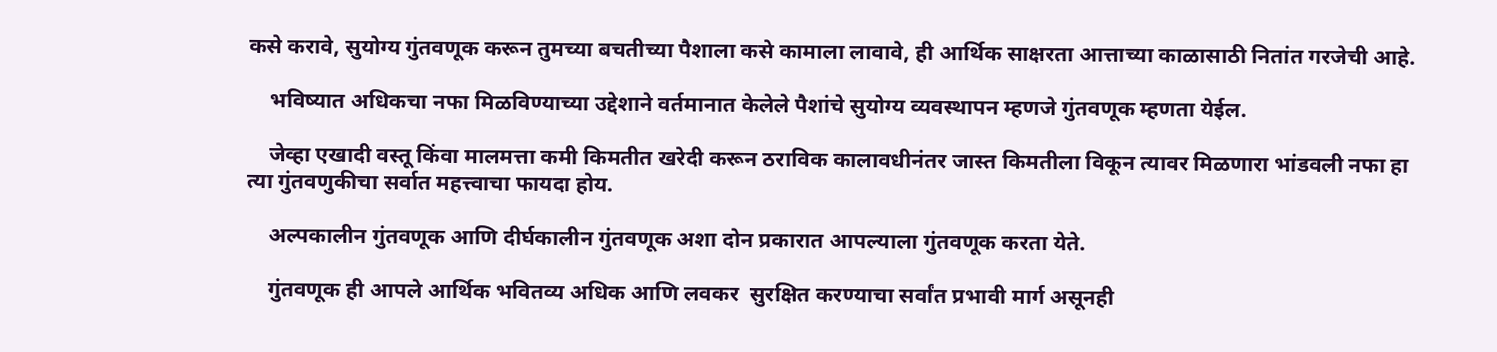कसे करावे, सुयोग्य गुंतवणूक करून तुमच्या बचतीच्या पैशाला कसे कामाला लावावे, ही आर्थिक साक्षरता आत्ताच्या काळासाठी नितांत गरजेची आहे.

    भविष्यात अधिकचा नफा मिळविण्याच्या उद्देशाने वर्तमानात केलेले पैशांचे सुयोग्य व्यवस्थापन म्हणजे गुंतवणूक म्हणता येईल.

    जेव्हा एखादी वस्तू किंवा मालमत्ता कमी किमतीत खरेदी करून ठराविक कालावधीनंतर जास्त किमतीला विकून त्यावर मिळणारा भांडवली नफा हा त्या गुंतवणुकीचा सर्वात महत्त्वाचा फायदा होय.

    अल्पकालीन गुंतवणूक आणि दीर्घकालीन गुंतवणूक अशा दोन प्रकारात आपल्याला गुंतवणूक करता येते.

    गुंतवणूक ही आपले आर्थिक भवितव्य अधिक आणि लवकर  सुरक्षित करण्याचा सर्वांत प्रभावी मार्ग असूनही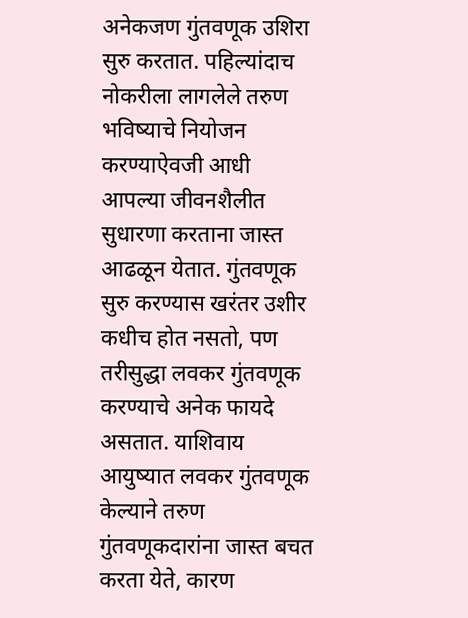अनेकजण गुंतवणूक उशिरा सुरु करतात. पहिल्यांदाच नोकरीला लागलेले तरुण भविष्याचे नियोजन करण्याऐवजी आधी आपल्या जीवनशैलीत सुधारणा करताना जास्त आढळून येतात. गुंतवणूक सुरु करण्यास खरंतर उशीर कधीच होत नसतो, पण तरीसुद्धा लवकर गुंतवणूक करण्याचे अनेक फायदे असतात. याशिवाय आयुष्यात लवकर गुंतवणूक केल्याने तरुण गुंतवणूकदारांना जास्त बचत करता येते, कारण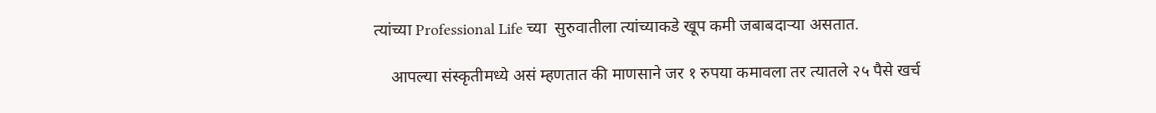त्यांच्या Professional Life च्या  सुरुवातीला त्यांच्याकडे खूप कमी जबाबदाऱ्या असतात.

    आपल्या संस्कृतीमध्ये असं म्हणतात की माणसाने जर १ रुपया कमावला तर त्यातले २५ पैसे खर्च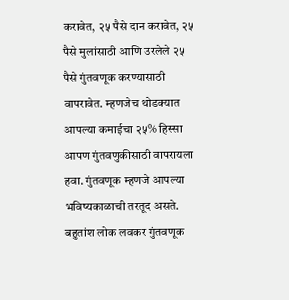करावेत, २५ पैसे दान करावेत, २५ पैसे मुलांसाठी आणि उरलेले २५ पैसे गुंतवणूक करण्यासाठी वापरावेत. म्हणजेच थोडक्यात आपल्या कमाईचा २५% हिस्सा आपण गुंतवणुकीसाठी वापरायला हवा. गुंतवणूक म्हणजे आपल्या भविष्यकाळाची तरतूद असते. बहुतांश लोक लवकर गुंतवणूक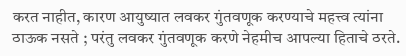करत नाहीत, कारण आयुष्यात लवकर गुंतवणूक करण्याचे महत्त्व त्यांना ठाऊक नसते ; परंतु लवकर गुंतवणूक करणे नेहमीच आपल्या हिताचे ठरते.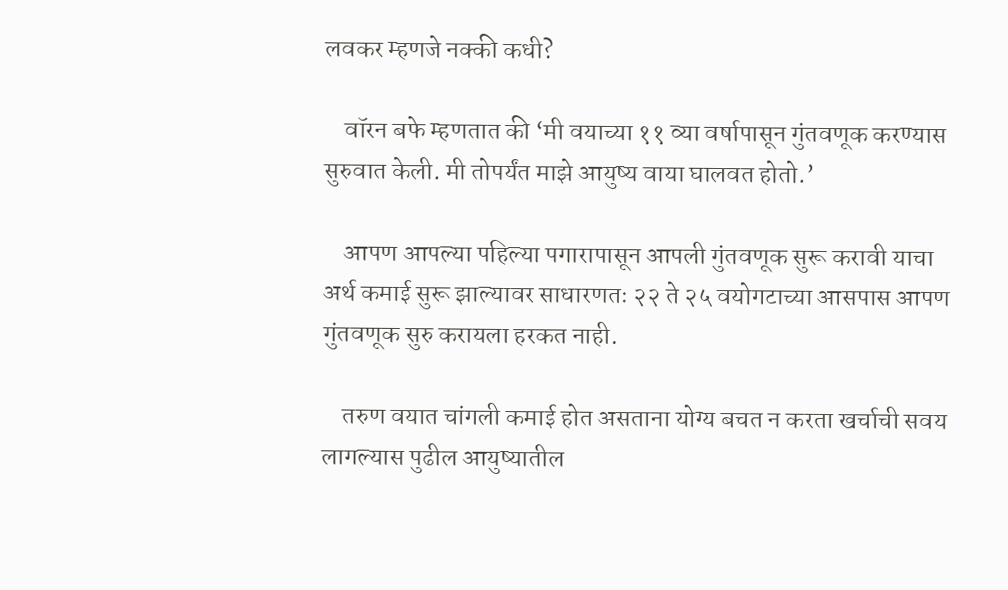लवकर म्हणजे नक्की कधी?

    वॉरन बफे म्हणतात की ‘मी वयाच्या ११ व्या वर्षापासून गुंतवणूक करण्यास सुरुवात केली. मी तोपर्यंत माझे आयुष्य वाया घालवत होतो.’

    आपण आपल्या पहिल्या पगारापासून आपली गुंतवणूक सुरू करावी याचा अर्थ कमाई सुरू झाल्यावर साधारणतः २२ ते २५ वयोगटाच्या आसपास आपण गुंतवणूक सुरु करायला हरकत नाही.

    तरुण वयात चांगली कमाई होत असताना योग्य बचत न करता खर्चाची सवय लागल्यास पुढील आयुष्यातील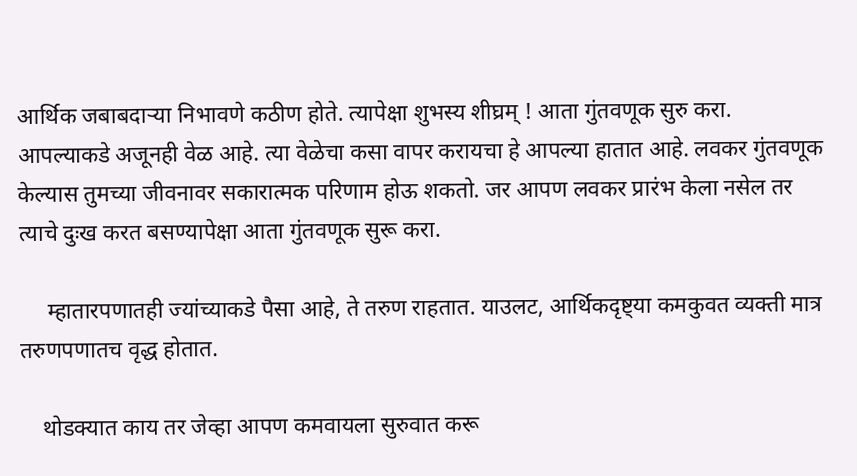आर्थिक जबाबदाऱ्या निभावणे कठीण होते. त्यापेक्षा शुभस्य शीघ्रम् ! आता गुंतवणूक सुरु करा. आपल्याकडे अजूनही वेळ आहे. त्या वेळेचा कसा वापर करायचा हे आपल्या हातात आहे. लवकर गुंतवणूक केल्यास तुमच्या जीवनावर सकारात्मक परिणाम होऊ शकतो. जर आपण लवकर प्रारंभ केला नसेल तर त्याचे दुःख करत बसण्यापेक्षा आता गुंतवणूक सुरू करा.

     म्हातारपणातही ज्यांच्याकडे पैसा आहे, ते तरुण राहतात. याउलट, आर्थिकदृष्ट्या कमकुवत व्यक्ती मात्र तरुणपणातच वृद्ध होतात.

    थोडक्यात काय तर जेव्हा आपण कमवायला सुरुवात करू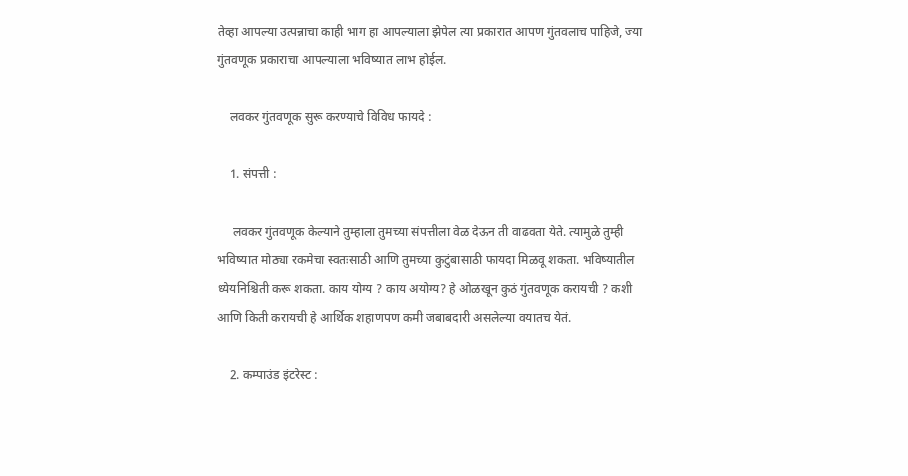तेव्हा आपल्या उत्पन्नाचा काही भाग हा आपल्याला झेपेल त्या प्रकारात आपण गुंतवलाच पाहिजे, ज्या गुंतवणूक प्रकाराचा आपल्याला भविष्यात लाभ होईल.

    लवकर गुंतवणूक सुरू करण्याचे विविध फायदे :

    1. संपत्ती :

     लवकर गुंतवणूक केल्याने तुम्हाला तुमच्या संपत्तीला वेळ देऊन ती वाढवता येते. त्यामुळे तुम्ही भविष्यात मोठ्या रकमेचा स्वतःसाठी आणि तुमच्या कुटुंबासाठी फायदा मिळवू शकता. भविष्यातील ध्येयनिश्चिती करू शकता. काय योग्य ? काय अयोग्य? हे ओळखून कुठं गुंतवणूक करायची ? कशी आणि किती करायची हे आर्थिक शहाणपण कमी जबाबदारी असलेल्या वयातच येतं.

    2. कम्पाउंड इंटरेस्ट :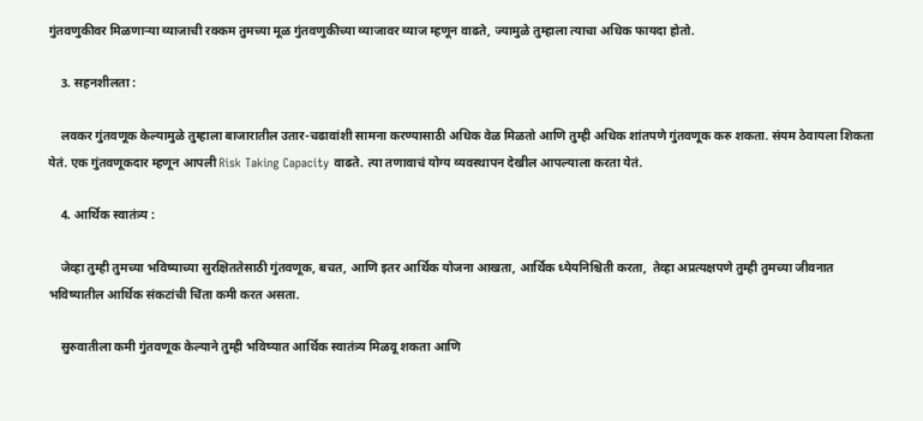गुंतवणुकीवर मिळणाऱ्या व्याजाची रक्कम तुमच्या मूळ गुंतवणुकीच्या व्याजावर व्याज म्हणून वाढते, ज्यामुळे तुम्हाला त्याचा अधिक फायदा होतो.

    3. सहनशीलता :

    लवकर गुंतवणूक केल्यामुळे तुम्हाला बाजारातील उतार-चढावांशी सामना करण्यासाठी अधिक वेळ मिळतो आणि तुम्ही अधिक शांतपणे गुंतवणूक करु शकता. संयम ठेवायला शिकता येतं. एक गुंतवणूकदार म्हणून आपली Risk Taking Capacity वाढते. त्या तणावाचं योग्य व्यवस्थापन देखील आपल्याला करता येतं.

    4. आर्थिक स्वातंत्र्य :

    जेव्हा तुम्ही तुमच्या भविष्याच्या सुरक्षिततेसाठी गुंतवणूक, बचत, आणि इतर आर्थिक योजना आखता, आर्थिक ध्येयनिश्चिती करता,  तेव्हा अप्रत्यक्षपणे तुम्ही तुमच्या जीवनात भविष्यातील आर्थिक संकटांची चिंता कमी करत असता.

    सुरुवातीला कमी गुंतवणूक केल्याने तुम्ही भविष्यात आर्थिक स्वातंत्र्य मिळवू शकता आणि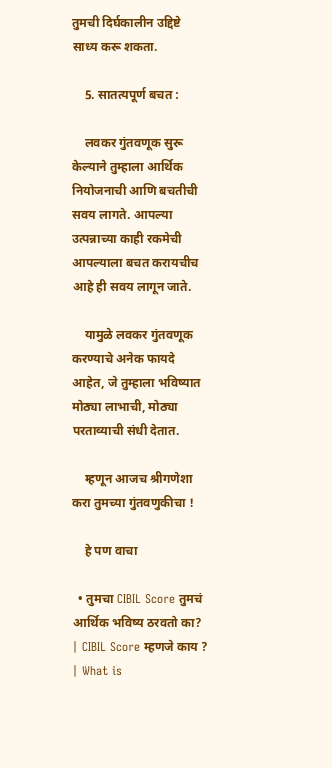तुमची दिर्घकालीन उद्दिष्टे साध्य करू शकता.

    5. सातत्यपूर्ण बचत :

    लवकर गुंतवणूक सुरू केल्याने तुम्हाला आर्थिक नियोजनाची आणि बचतीची सवय लागते. आपल्या उत्पन्नाच्या काही रकमेची आपल्याला बचत करायचीच आहे ही सवय लागून जाते.

    यामुळे लवकर गुंतवणूक करण्याचे अनेक फायदे आहेत, जे तुम्हाला भविष्यात मोठ्या लाभाची, मोठ्या परताव्याची संधी देतात.

    म्हणून आजच श्रीगणेशा करा तुमच्या गुंतवणुकीचा !

    हे पण वाचा

  • तुमचा CIBIL Score तुमचं आर्थिक भविष्य ठरवतो का? | CIBIL Score म्हणजे काय ? | What is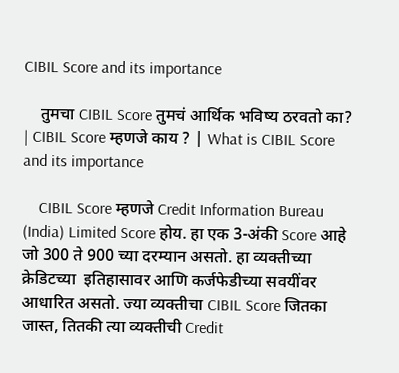CIBIL Score and its importance

    तुमचा CIBIL Score तुमचं आर्थिक भविष्य ठरवतो का? | CIBIL Score म्हणजे काय ? | What is CIBIL Score and its importance

    CIBIL Score म्हणजे Credit Information Bureau (India) Limited Score होय. हा एक 3-अंकी Score आहे जो 300 ते 900 च्या दरम्यान असतो. हा व्यक्तीच्या क्रेडिटच्या  इतिहासावर आणि कर्जफेडीच्या सवयींवर आधारित असतो. ज्या व्यक्तीचा CIBIL Score जितका जास्त, तितकी त्या व्यक्तीची Credit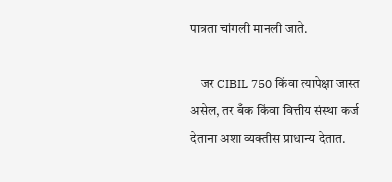पात्रता चांगली मानली जाते.

    जर CIBIL 750 किंवा त्यापेक्षा जास्त असेल, तर बँक किंवा वित्तीय संस्था कर्ज देताना अशा व्यक्तीस प्राधान्य देतात.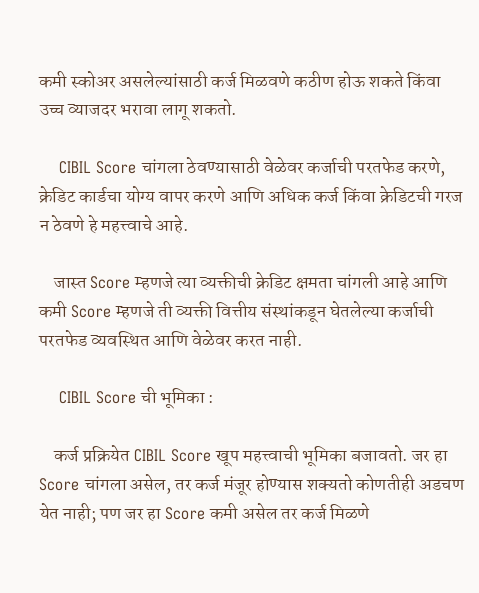कमी स्कोअर असलेल्यांसाठी कर्ज मिळवणे कठीण होऊ शकते किंवा उच्च व्याजदर भरावा लागू शकतो.

    CIBIL Score चांगला ठेवण्यासाठी वेळेवर कर्जाची परतफेड करणे, क्रेडिट कार्डचा योग्य वापर करणे आणि अधिक कर्ज किंवा क्रेडिटची गरज न ठेवणे हे महत्त्वाचे आहे.

    जास्त Score म्हणजे त्या व्यक्तीची क्रेडिट क्षमता चांगली आहे आणि कमी Score म्हणजे ती व्यक्ती वित्तीय संस्थांकडून घेतलेल्या कर्जाची परतफेड व्यवस्थित आणि वेळेवर करत नाही.

    CIBIL Score ची भूमिका :

    कर्ज प्रक्रियेत CIBIL Score खूप महत्त्वाची भूमिका बजावतो. जर हा Score चांगला असेल, तर कर्ज मंजूर होण्यास शक्यतो कोणतीही अडचण येत नाही; पण जर हा Score कमी असेल तर कर्ज मिळणे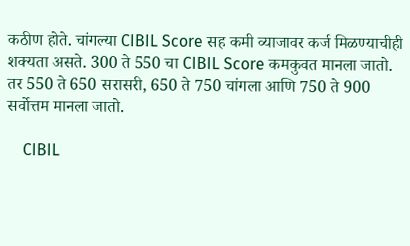कठीण होते. चांगल्या CIBIL Score सह कमी व्याजावर कर्ज मिळण्याचीही शक्यता असते. 300 ते 550 चा CIBIL Score कमकुवत मानला जातो. तर 550 ते 650 सरासरी, 650 ते 750 चांगला आणि 750 ते 900 सर्वोत्तम मानला जातो.

    CIBIL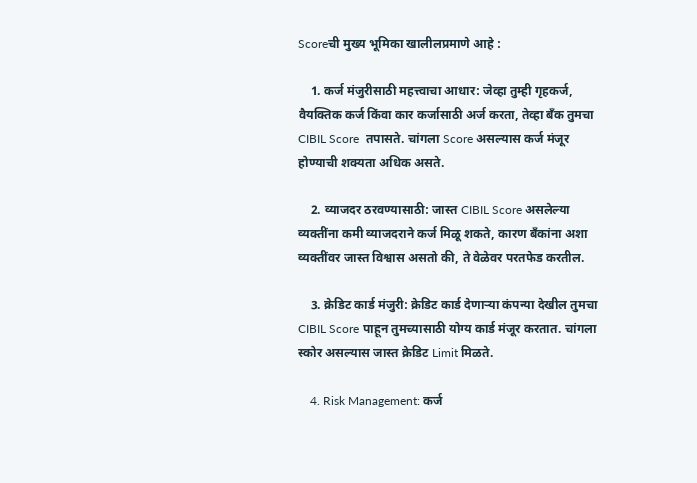Scoreची मुख्य भूमिका खालीलप्रमाणे आहे :

    1. कर्ज मंजुरीसाठी महत्त्वाचा आधार: जेव्हा तुम्ही गृहकर्ज, वैयक्तिक कर्ज किंवा कार कर्जासाठी अर्ज करता, तेव्हा बँक तुमचा CIBIL Score  तपासते. चांगला Score असल्यास कर्ज मंजूर होण्याची शक्यता अधिक असते.

    2. व्याजदर ठरवण्यासाठी: जास्त CIBIL Score असलेल्या व्यक्तींना कमी व्याजदराने कर्ज मिळू शकते, कारण बँकांना अशा व्यक्तींवर जास्त विश्वास असतो की, ते वेळेवर परतफेड करतील.

    3. क्रेडिट कार्ड मंजुरी: क्रेडिट कार्ड देणाऱ्या कंपन्या देखील तुमचा CIBIL Score पाहून तुमच्यासाठी योग्य कार्ड मंजूर करतात. चांगला स्कोर असल्यास जास्त क्रेडिट Limit मिळते.

    4. Risk Management: कर्ज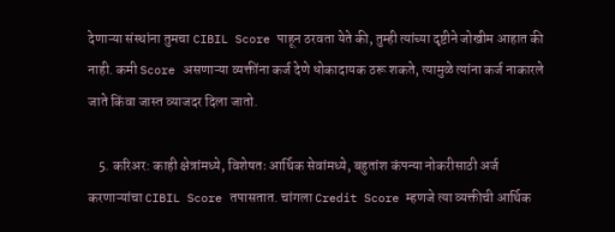देणाऱ्या संस्थांना तुमचा CIBIL Score पाहून ठरवता येते की, तुम्ही त्यांच्या दृष्टीने जोखीम आहात की नाही. कमी Score असणाऱ्या व्यक्तींना कर्ज देणे धोकादायक ठरू शकते, त्यामुळे त्यांना कर्ज नाकारले जाते किंवा जास्त व्याजदर दिला जातो.

    5. करिअर: काही क्षेत्रांमध्ये, विशेषतः आर्थिक सेवांमध्ये, बहुतांश कंपन्या नोकरीसाठी अर्ज करणाऱ्यांचा CIBIL Score तपासतात. चांगला Credit Score म्हणजे त्या व्यक्तीची आर्थिक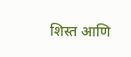शिस्त आणि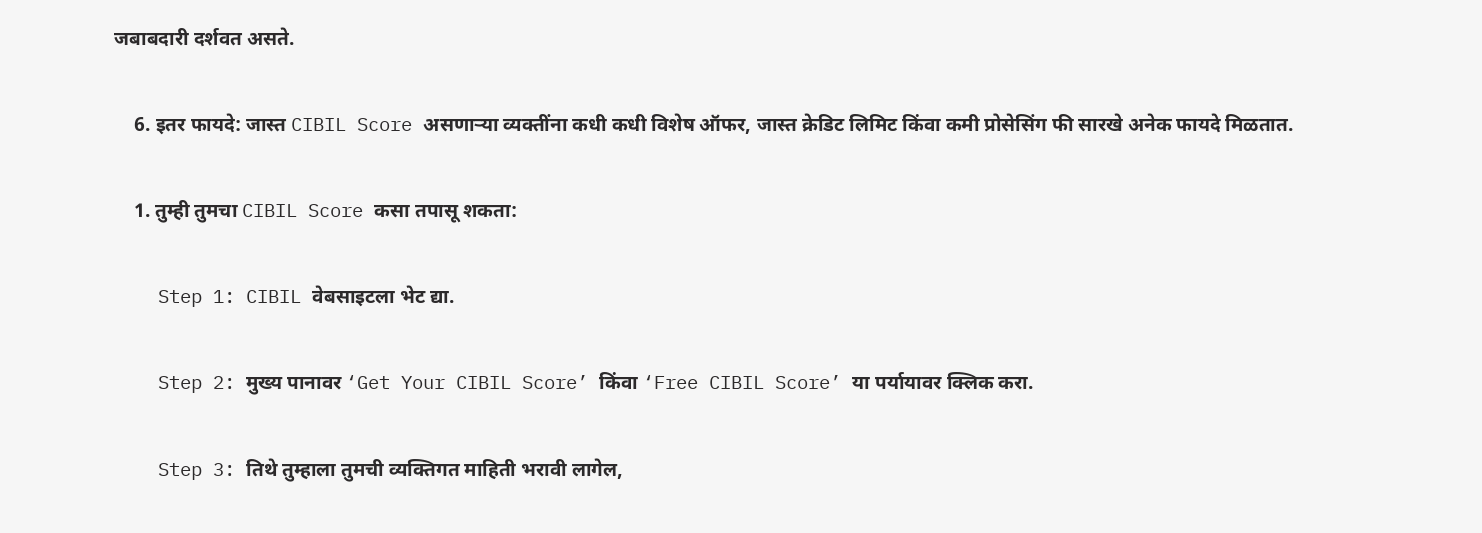जबाबदारी दर्शवत असते.

    6. इतर फायदे: जास्त CIBIL Score असणाऱ्या व्यक्तींना कधी कधी विशेष ऑफर, जास्त क्रेडिट लिमिट किंवा कमी प्रोसेसिंग फी सारखे अनेक फायदे मिळतात.

    1. तुम्ही तुमचा CIBIL Score कसा तपासू शकता:

    Step 1: CIBIL वेबसाइटला भेट द्या.

    Step 2: मुख्य पानावर ‘Get Your CIBIL Score’ किंवा ‘Free CIBIL Score’ या पर्यायावर क्लिक करा.

    Step 3: तिथे तुम्हाला तुमची व्यक्तिगत माहिती भरावी लागेल,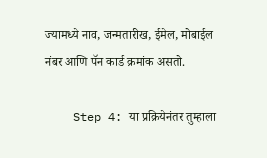ज्यामध्ये नाव, जन्मतारीख, ईमेल, मोबाईल नंबर आणि पॅन कार्ड क्रमांक असतो.

    Step 4: या प्रक्रियेनंतर तुम्हाला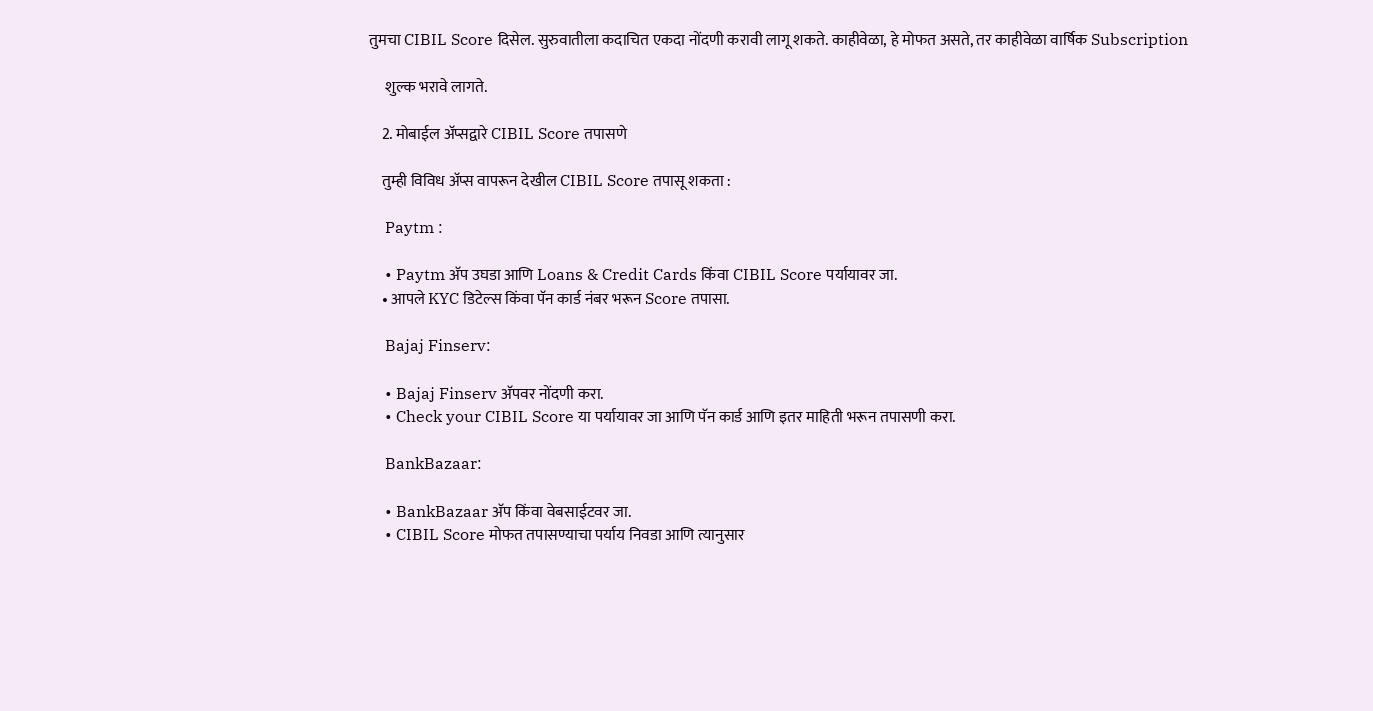तुमचा CIBIL Score दिसेल. सुरुवातीला कदाचित एकदा नोंदणी करावी लागू शकते. काहीवेळा, हे मोफत असते, तर काहीवेळा वार्षिक Subscription

     शुल्क भरावे लागते.

    2. मोबाईल अ‍ॅप्सद्वारे CIBIL Score तपासणे

    तुम्ही विविध अ‍ॅप्स वापरून देखील CIBIL Score तपासू शकता :

    Paytm :

    • Paytm अ‍ॅप उघडा आणि Loans & Credit Cards किंवा CIBIL Score पर्यायावर जा.
    • आपले KYC डिटेल्स किंवा पॅन कार्ड नंबर भरून Score तपासा.

    Bajaj Finserv:

    • Bajaj Finserv अ‍ॅपवर नोंदणी करा.
    • Check your CIBIL Score या पर्यायावर जा आणि पॅन कार्ड आणि इतर माहिती भरून तपासणी करा.

    BankBazaar:

    • BankBazaar अ‍ॅप किंवा वेबसाईटवर जा.
    • CIBIL Score मोफत तपासण्याचा पर्याय निवडा आणि त्यानुसार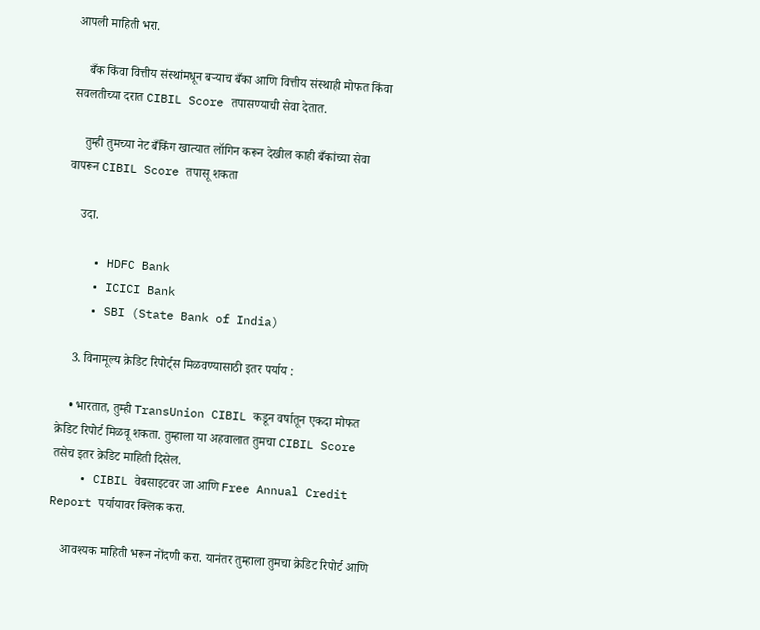आपली माहिती भरा.

    बँक किंवा वित्तीय संस्थांमधून बर्‍याच बँका आणि वित्तीय संस्थाही मोफत किंवा सवलतीच्या दरात CIBIL Score तपासण्याची सेवा देतात.

    तुम्ही तुमच्या नेट बँकिंग खात्यात लॉगिन करून देखील काही बँकांच्या सेवा वापरून CIBIL Score तपासू शकता

    उदा.

    • HDFC Bank
    • ICICI Bank
    • SBI (State Bank of India)

    3. विनामूल्य क्रेडिट रिपोर्ट्स मिळवण्यासाठी इतर पर्याय :

    • भारतात, तुम्ही TransUnion CIBIL कडून वर्षातून एकदा मोफत क्रेडिट रिपोर्ट मिळवू शकता. तुम्हाला या अहवालात तुमचा CIBIL Score  तसेच इतर क्रेडिट माहिती दिसेल.
    • CIBIL वेबसाइटवर जा आणि Free Annual Credit Report पर्यायावर क्लिक करा.

    आवश्यक माहिती भरून नोंदणी करा. यानंतर तुम्हाला तुमचा क्रेडिट रिपोर्ट आणि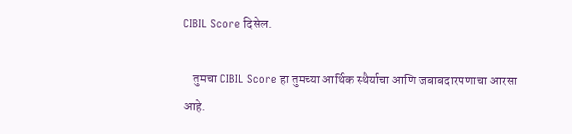CIBIL Score दिसेल.

    तुमचा CIBIL Score हा तुमच्या आर्थिक स्थैर्याचा आणि जबाबदारपणाचा आरसा आहे.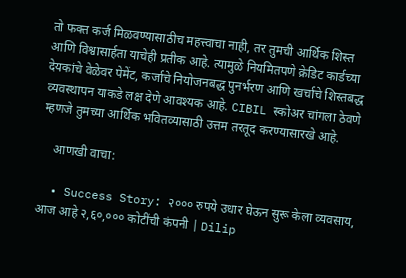तो फक्त कर्ज मिळवण्यासाठीच महत्त्वाचा नाही, तर तुमची आर्थिक शिस्त आणि विश्वासार्हता याचेही प्रतीक आहे. त्यामुळे नियमितपणे क्रेडिट कार्डच्या देयकांचे वेळेवर पेमेंट, कर्जाचे नियोजनबद्ध पुनर्भरण आणि खर्चाचे शिस्तबद्ध व्यवस्थापन याकडे लक्ष देणे आवश्यक आहे. CIBIL स्कोअर चांगला ठेवणे म्हणजे तुमच्या आर्थिक भवितव्यासाठी उत्तम तरतूद करण्यासारखे आहे.

    आणखी वाचा:

  • Success Story: २००० रुपये उधार घेऊन सुरू केला व्यवसाय, आज आहे २,६०,००० कोटींची कंपनी | Dilip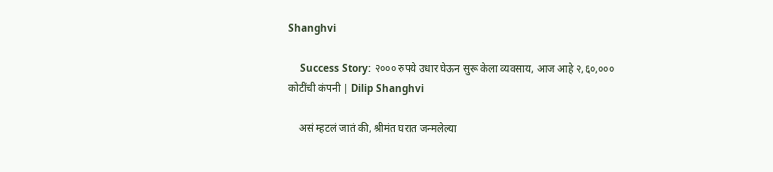Shanghvi

    Success Story: २००० रुपये उधार घेऊन सुरू केला व्यवसाय, आज आहे २,६०,००० कोटींची कंपनी | Dilip Shanghvi

    असं म्हटलं जातं की, श्रीमंत घरात जन्मलेल्या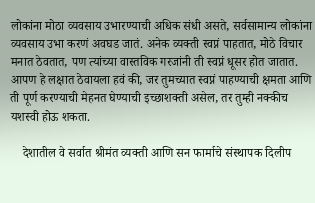लोकांना मोठा व्यवसाय उभारण्याची अधिक संधी असते, सर्वसामान्य लोकांना व्यवसाय उभा करणं अवघड जातं. अनेक व्यक्ती स्वप्नं पाहतात, मोठे विचार मनात ठेवतात, पण त्यांच्या वास्तविक गरजांनी ती स्वप्नं धूसर होत जातात. आपण हे लक्षात ठेवायला हवं की, जर तुमच्यात स्वप्नं पाहण्याची क्षमता आणि ती पूर्ण करण्याची मेहनत घेण्याची इच्छाशक्ती असेल, तर तुम्ही नक्कीच यशस्वी होऊ शकता.

    देशातील वे सर्वात श्रीमंत व्यक्ती आणि सन फार्माचे संस्थापक दिलीप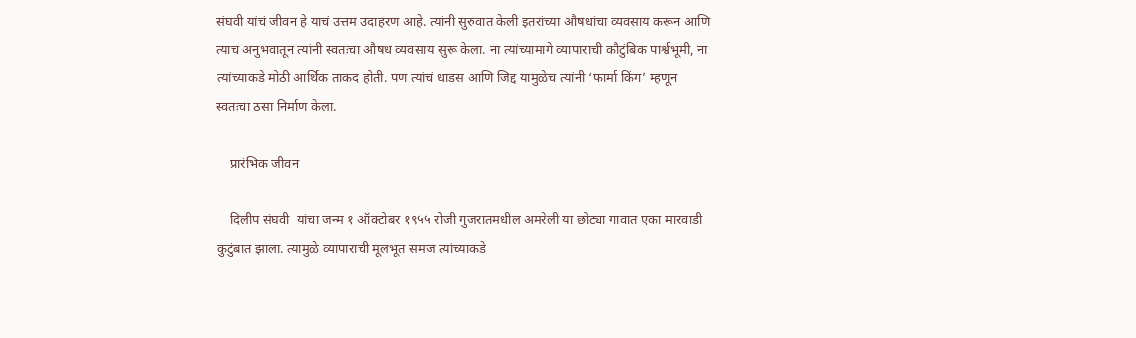संघवी यांचं जीवन हे याचं उत्तम उदाहरण आहे. त्यांनी सुरुवात केली इतरांच्या औषधांचा व्यवसाय करून आणि त्याच अनुभवातून त्यांनी स्वतःचा औषध व्यवसाय सुरू केला. ना त्यांच्यामागे व्यापाराची कौटुंबिक पार्श्वभूमी, ना त्यांच्याकडे मोठी आर्थिक ताकद होती. पण त्यांचं धाडस आणि जिद्द यामुळेच त्यांनी ‘फार्मा किंग’ म्हणून स्वतःचा ठसा निर्माण केला.

    प्रारंभिक जीवन

    दिलीप संघवी  यांचा जन्म १ ऑक्टोबर १९५५ रोजी गुजरातमधील अमरेली या छोट्या गावात एका मारवाडी कुटुंबात झाला. त्यामुळे व्यापाराची मूलभूत समज त्यांच्याकडे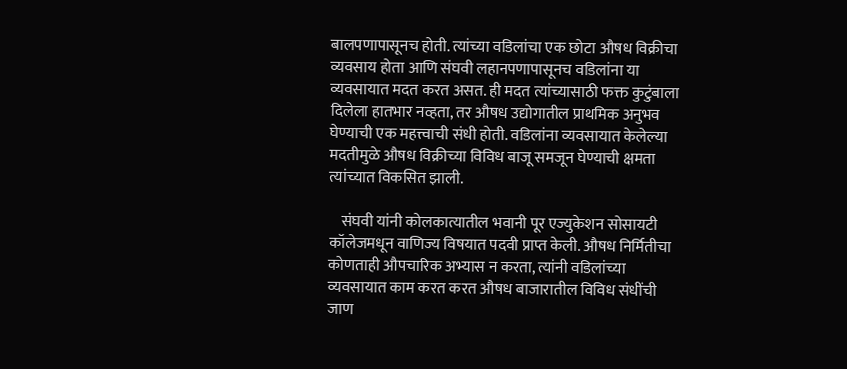बालपणापासूनच होती. त्यांच्या वडिलांचा एक छोटा औषध विक्रीचा व्यवसाय होता आणि संघवी लहानपणापासूनच वडिलांना या व्यवसायात मदत करत असत. ही मदत त्यांच्यासाठी फक्त कुटुंबाला दिलेला हातभार नव्हता, तर औषध उद्योगातील प्राथमिक अनुभव घेण्याची एक महत्त्वाची संधी होती. वडिलांना व्यवसायात केलेल्या मदतीमुळे औषध विक्रीच्या विविध बाजू समजून घेण्याची क्षमता त्यांच्यात विकसित झाली.

    संघवी यांनी कोलकात्यातील भवानी पूर एज्युकेशन सोसायटी कॉलेजमधून वाणिज्य विषयात पदवी प्राप्त केली. औषध निर्मितीचा कोणताही औपचारिक अभ्यास न करता, त्यांनी वडिलांच्या व्यवसायात काम करत करत औषध बाजारातील विविध संधींची जाण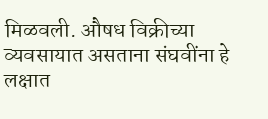मिळवली. औषध विक्रीच्या व्यवसायात असताना संघवींना हे लक्षात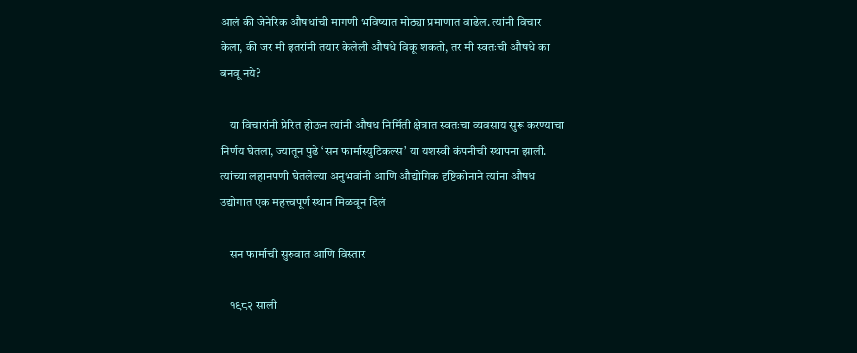आलं की जेनेरिक औषधांची मागणी भविष्यात मोठ्या प्रमाणात वाढेल. त्यांनी विचार केला, की जर मी इतरांनी तयार केलेली औषधे विकू शकतो, तर मी स्वतःची औषधे का बनवू नये?

    या विचारांनी प्रेरित होऊन त्यांनी औषध निर्मिती क्षेत्रात स्वतःचा व्यवसाय सुरू करण्याचा निर्णय घेतला, ज्यातून पुढे ‘सन फार्मास्युटिकल्स’ या यशस्वी कंपनीची स्थापना झाली. त्यांच्या लहानपणी घेतलेल्या अनुभवांनी आणि औद्योगिक दृष्टिकोनाने त्यांना औषध उद्योगात एक महत्त्वपूर्ण स्थान मिळवून दिलं

    सन फार्माची सुरुवात आणि विस्तार

    १९८२ साली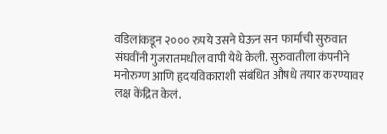वडिलांकडून २००० रुपये उसने घेऊन सन फार्माची सुरुवात संघवींनी गुजरातमधील वापी येथे केली. सुरुवातीला कंपनीने मनोरुग्ण आणि हृदयविकाराशी संबंधित औषधे तयार करण्यावर लक्ष केंद्रित केलं.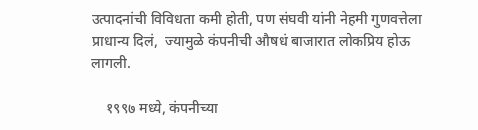उत्पादनांची विविधता कमी होती, पण संघवी यांनी नेहमी गुणवत्तेला प्राधान्य दिलं,  ज्यामुळे कंपनीची औषधं बाजारात लोकप्रिय होऊ लागली.

    १९९७ मध्ये, कंपनीच्या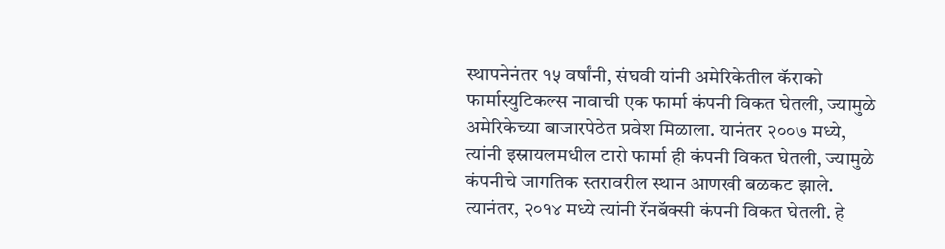स्थापनेनंतर १५ वर्षांनी, संघवी यांनी अमेरिकेतील कॅराको फार्मास्युटिकल्स नावाची एक फार्मा कंपनी विकत घेतली, ज्यामुळे अमेरिकेच्या बाजारपेठेत प्रवेश मिळाला. यानंतर २००७ मध्ये, त्यांनी इस्रायलमधील टारो फार्मा ही कंपनी विकत घेतली, ज्यामुळे कंपनीचे जागतिक स्तरावरील स्थान आणखी बळकट झाले. त्यानंतर, २०१४ मध्ये त्यांनी रॅनबॅक्सी कंपनी विकत घेतली. हे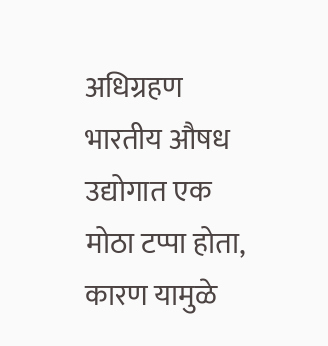अधिग्रहण भारतीय औषध उद्योगात एक मोठा टप्पा होता, कारण यामुळे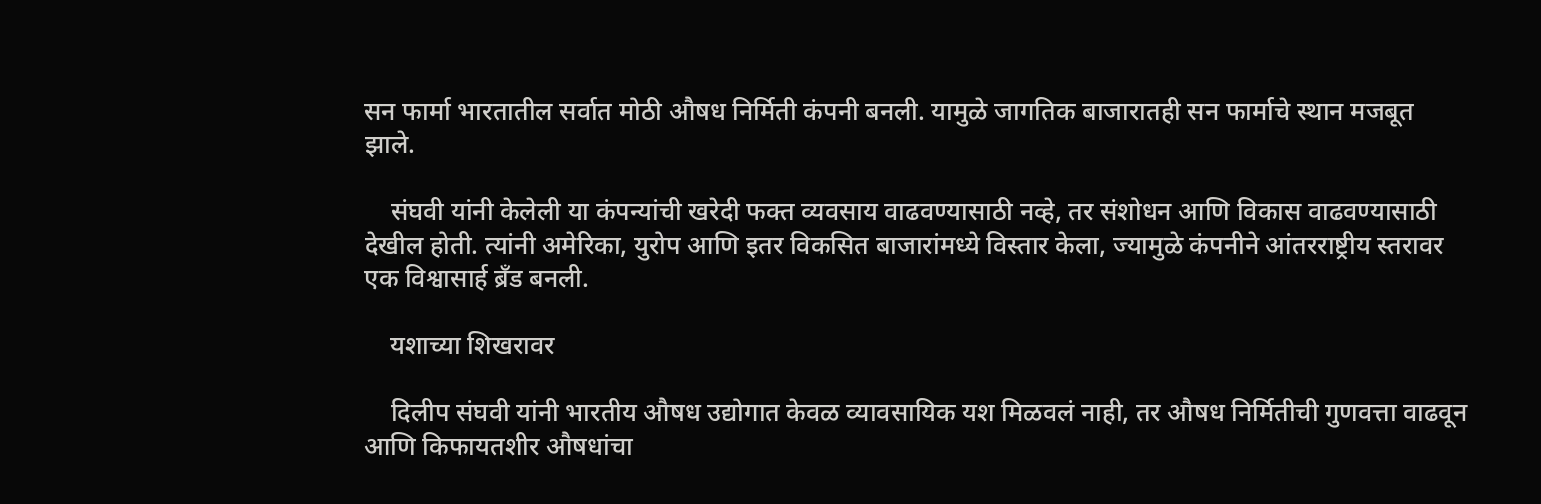सन फार्मा भारतातील सर्वात मोठी औषध निर्मिती कंपनी बनली. यामुळे जागतिक बाजारातही सन फार्माचे स्थान मजबूत झाले.

    संघवी यांनी केलेली या कंपन्यांची खरेदी फक्त व्यवसाय वाढवण्यासाठी नव्हे, तर संशोधन आणि विकास वाढवण्यासाठी देखील होती. त्यांनी अमेरिका, युरोप आणि इतर विकसित बाजारांमध्ये विस्तार केला, ज्यामुळे कंपनीने आंतरराष्ट्रीय स्तरावर एक विश्वासार्ह ब्रँड बनली.

    यशाच्या शिखरावर

    दिलीप संघवी यांनी भारतीय औषध उद्योगात केवळ व्यावसायिक यश मिळवलं नाही, तर औषध निर्मितीची गुणवत्ता वाढवून आणि किफायतशीर औषधांचा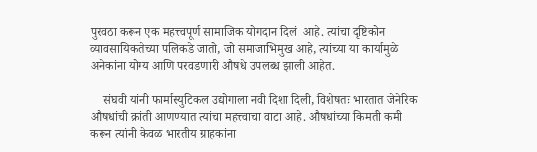पुरवठा करून एक महत्त्वपूर्ण सामाजिक योगदान दिलं  आहे. त्यांचा दृष्टिकोन व्यावसायिकतेच्या पलिकडे जातो, जो समाजाभिमुख आहे, त्यांच्या या कार्यामुळे  अनेकांना योग्य आणि परवडणारी औषधे उपलब्ध झाली आहेत.

    संघवी यांनी फार्मास्युटिकल उद्योगाला नवी दिशा दिली, विशेषतः भारतात जेनेरिक औषधांची क्रांती आणण्यात त्यांचा महत्त्वाचा वाटा आहे. औषधांच्या किमती कमी करून त्यांनी केवळ भारतीय ग्राहकांना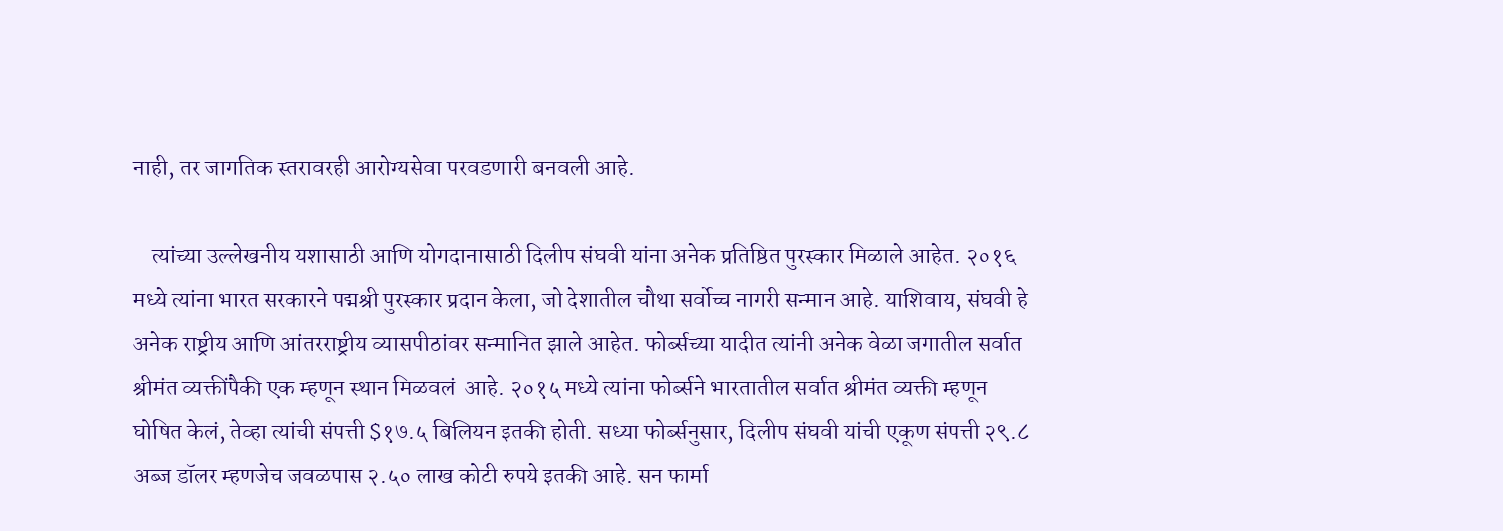नाही, तर जागतिक स्तरावरही आरोग्यसेवा परवडणारी बनवली आहे.

    त्यांच्या उल्लेखनीय यशासाठी आणि योगदानासाठी दिलीप संघवी यांना अनेक प्रतिष्ठित पुरस्कार मिळाले आहेत. २०१६ मध्ये त्यांना भारत सरकारने पद्मश्री पुरस्कार प्रदान केला, जो देशातील चौथा सर्वोच्च नागरी सन्मान आहे. याशिवाय, संघवी हे अनेक राष्ट्रीय आणि आंतरराष्ट्रीय व्यासपीठांवर सन्मानित झाले आहेत. फोर्ब्सच्या यादीत त्यांनी अनेक वेळा जगातील सर्वात श्रीमंत व्यक्तींपैकी एक म्हणून स्थान मिळवलं  आहे. २०१५ मध्ये त्यांना फोर्ब्सने भारतातील सर्वात श्रीमंत व्यक्ती म्हणून घोषित केलं, तेव्हा त्यांची संपत्ती $१७.५ बिलियन इतकी होती. सध्या फोर्ब्सनुसार, दिलीप संघवी यांची एकूण संपत्ती २९.८ अब्ज डॉलर म्हणजेच जवळपास २.५० लाख कोटी रुपये इतकी आहे. सन फार्मा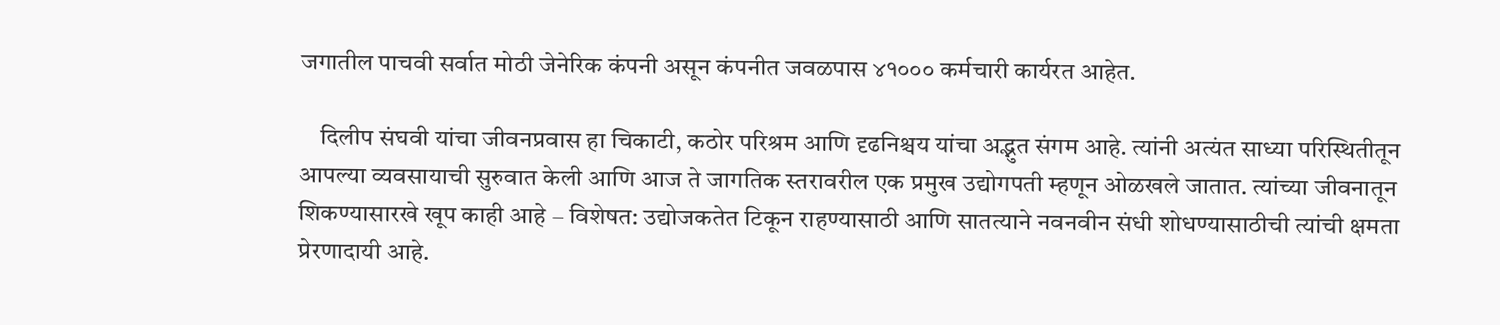जगातील पाचवी सर्वात मोठी जेनेरिक कंपनी असून कंपनीत जवळपास ४१००० कर्मचारी कार्यरत आहेत.

    दिलीप संघवी यांचा जीवनप्रवास हा चिकाटी, कठोर परिश्रम आणि दृढनिश्चय यांचा अद्भुत संगम आहे. त्यांनी अत्यंत साध्या परिस्थितीतून आपल्या व्यवसायाची सुरुवात केली आणि आज ते जागतिक स्तरावरील एक प्रमुख उद्योगपती म्हणून ओळखले जातात. त्यांच्या जीवनातून शिकण्यासारखे खूप काही आहे – विशेषत: उद्योजकतेत टिकून राहण्यासाठी आणि सातत्याने नवनवीन संधी शोधण्यासाठीची त्यांची क्षमता प्रेरणादायी आहे.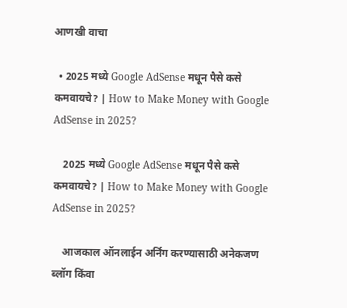आणखी वाचा

  • 2025 मध्ये Google AdSense मधून पैसे कसे कमवायचे? | How to Make Money with Google AdSense in 2025?

    2025 मध्ये Google AdSense मधून पैसे कसे कमवायचे? | How to Make Money with Google AdSense in 2025?

    आजकाल ऑनलाईन अर्निंग करण्यासाठी अनेकजण ब्लॉग किंवा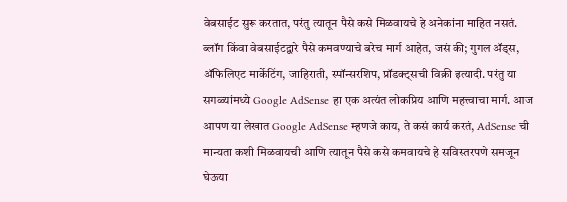वेबसाईट सुरू करतात, परंतु त्यातून पैसे कसे मिळवायचे हे अनेकांना माहित नसतं. ब्लॉग किंवा वेबसाईटद्वारे पैसे कमवण्याचे बरेच मार्ग आहेत, जसं की; गुगल ॲड्स, ॲफिलिएट मार्केटिंग, जाहिराती, स्पॉन्सरशिप, प्रॉडक्ट्सची विक्री इत्यादी. परंतु या सगळ्यांमध्ये Google AdSense हा एक अत्यंत लोकप्रिय आणि महत्त्वाचा मार्ग. आज आपण या लेखात Google AdSense म्हणजे काय, ते कसं कार्य करतं, AdSense ची मान्यता कशी मिळवायची आणि त्यातून पैसे कसे कमवायचे हे सविस्तरपणे समजून घेऊया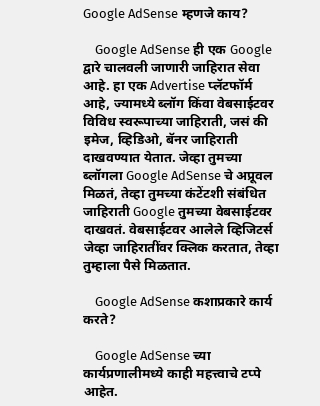Google AdSense म्हणजे काय?

    Google AdSense ही एक Google द्वारे चालवली जाणारी जाहिरात सेवा आहे. हा एक Advertise प्लॅटफॉर्म आहे, ज्यामध्ये ब्लॉग किंवा वेबसाईटवर विविध स्वरूपाच्या जाहिराती, जसं की इमेज, व्हिडिओ, बॅनर जाहिराती दाखवण्यात येतात. जेव्हा तुमच्या ब्लॉगला Google AdSense चे अप्रूवल मिळतं, तेव्हा तुमच्या कंटेंटशी संबंधित जाहिराती Google तुमच्या वेबसाईटवर दाखवतं. वेबसाईटवर आलेले व्हिजिटर्स जेव्हा जाहिरातींवर क्लिक करतात, तेव्हा तुम्हाला पैसे मिळतात.

    Google AdSense कशाप्रकारे कार्य करते?

    Google AdSense च्या कार्यप्रणालीमध्ये काही महत्त्वाचे टप्पे आहेत.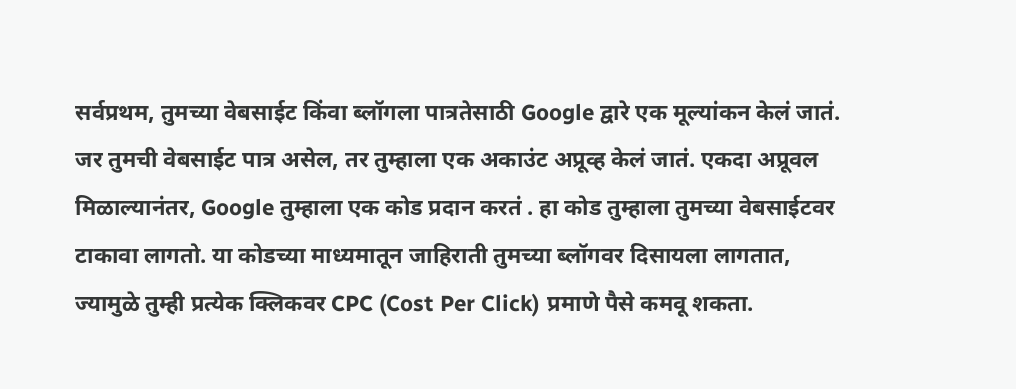सर्वप्रथम, तुमच्या वेबसाईट किंवा ब्लॉगला पात्रतेसाठी Google द्वारे एक मूल्यांकन केलं जातं. जर तुमची वेबसाईट पात्र असेल, तर तुम्हाला एक अकाउंट अप्रूव्ह केलं जातं. एकदा अप्रूवल मिळाल्यानंतर, Google तुम्हाला एक कोड प्रदान करतं . हा कोड तुम्हाला तुमच्या वेबसाईटवर टाकावा लागतो. या कोडच्या माध्यमातून जाहिराती तुमच्या ब्लॉगवर दिसायला लागतात, ज्यामुळे तुम्ही प्रत्येक क्लिकवर CPC (Cost Per Click) प्रमाणे पैसे कमवू शकता.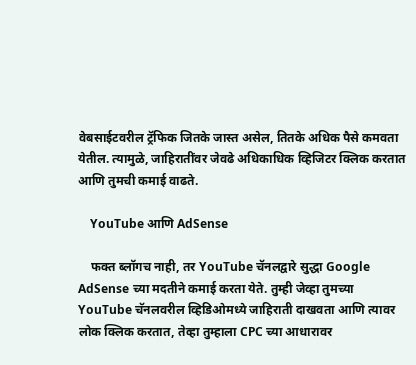वेबसाईटवरील ट्रॅफिक जितके जास्त असेल, तितके अधिक पैसे कमवता येतील. त्यामुळे, जाहिरातींवर जेवढे अधिकाधिक व्हिजिटर क्लिक करतात आणि तुमची कमाई वाढते.

    YouTube आणि AdSense

    फक्त ब्लॉगच नाही, तर YouTube चॅनलद्वारे सुद्धा Google AdSense च्या मदतीने कमाई करता येते. तुम्ही जेव्हा तुमच्या YouTube चॅनलवरील व्हिडिओमध्ये जाहिराती दाखवता आणि त्यावर लोक क्लिक करतात, तेव्हा तुम्हाला CPC च्या आधारावर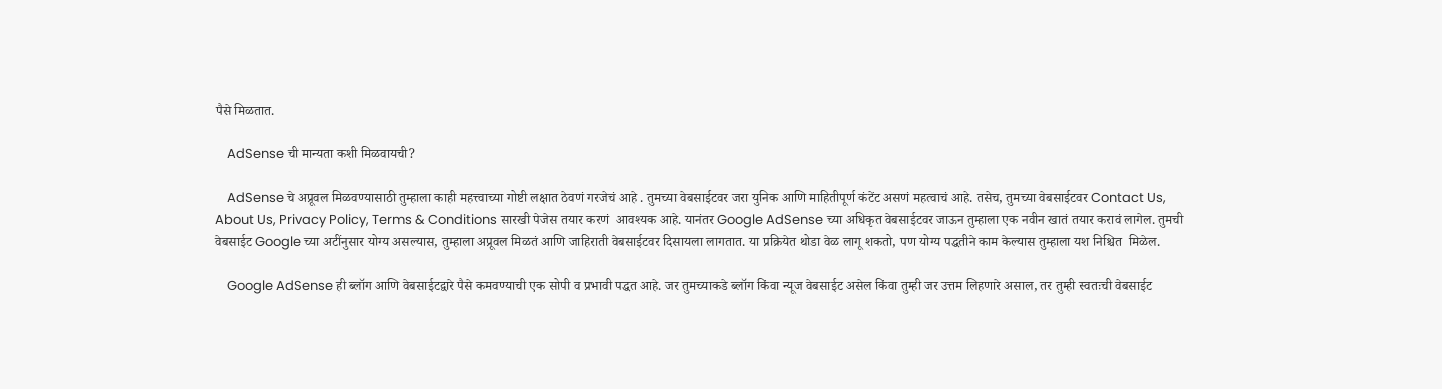पैसे मिळतात.

    AdSense ची मान्यता कशी मिळवायची?

    AdSense चे अप्रूवल मिळवण्यासाठी तुम्हाला काही महत्त्वाच्या गोष्टी लक्षात ठेवणं गरजेचं आहे . तुमच्या वेबसाईटवर जरा युनिक आणि माहितीपूर्ण कंटेंट असणं महत्वाचं आहे. तसेच, तुमच्या वेबसाईटवर Contact Us, About Us, Privacy Policy, Terms & Conditions सारखी पेजेस तयार करणं  आवश्यक आहे. यानंतर Google AdSense च्या अधिकृत वेबसाईटवर जाऊन तुम्हाला एक नवीन खातं तयार करावं लागेल. तुमची वेबसाईट Google च्या अटींनुसार योग्य असल्यास, तुम्हाला अप्रूवल मिळतं आणि जाहिराती वेबसाईटवर दिसायला लागतात. या प्रक्रियेत थोडा वेळ लागू शकतो, पण योग्य पद्धतीने काम केल्यास तुम्हाला यश निश्चित  मिळेल.

    Google AdSense ही ब्लॉग आणि वेबसाईटद्वारे पैसे कमवण्याची एक सोपी व प्रभावी पद्धत आहे. जर तुमच्याकडे ब्लॉग किंवा न्यूज वेबसाईट असेल किंवा तुम्ही जर उत्तम लिहणारे असाल, तर तुम्ही स्वतःची वेबसाईट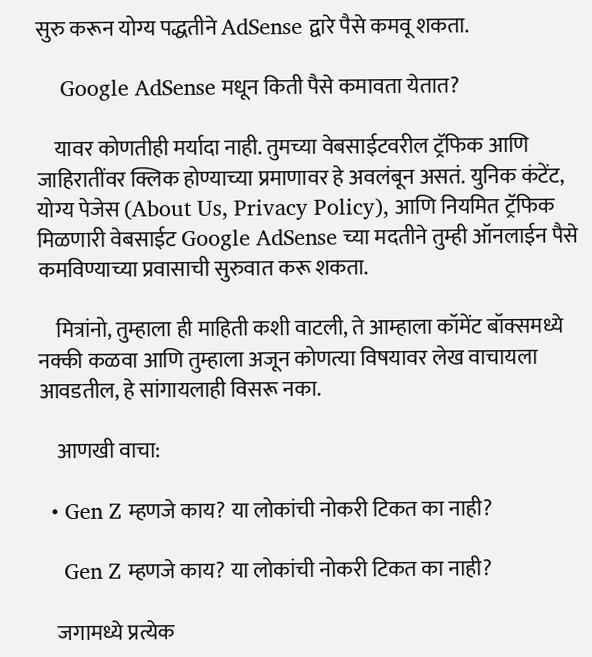सुरु करून योग्य पद्धतीने AdSense द्वारे पैसे कमवू शकता.

    Google AdSense मधून किती पैसे कमावता येतात?

    यावर कोणतीही मर्यादा नाही. तुमच्या वेबसाईटवरील ट्रॅफिक आणि जाहिरातींवर क्लिक होण्याच्या प्रमाणावर हे अवलंबून असतं. युनिक कंटेंट, योग्य पेजेस (About Us, Privacy Policy), आणि नियमित ट्रॅफिक मिळणारी वेबसाईट Google AdSense च्या मदतीने तुम्ही ऑनलाईन पैसे कमविण्याच्या प्रवासाची सुरुवात करू शकता.

    मित्रांनो, तुम्हाला ही माहिती कशी वाटली, ते आम्हाला कॉमेंट बॉक्समध्ये नक्की कळवा आणि तुम्हाला अजून कोणत्या विषयावर लेख वाचायला आवडतील, हे सांगायलाही विसरू नका.

    आणखी वाचा:

  • Gen Z म्हणजे काय? या लोकांची नोकरी टिकत का नाही?

    Gen Z म्हणजे काय? या लोकांची नोकरी टिकत का नाही?

    जगामध्ये प्रत्येक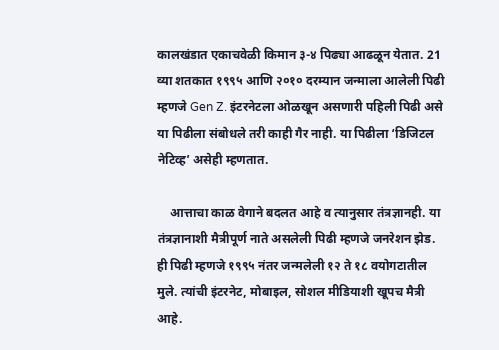कालखंडात एकाचवेळी किमान ३-४ पिढ्या आढळून येतात. 21 व्या शतकात १९९५ आणि २०१० दरम्यान जन्माला आलेली पिढी म्हणजे Gen Z. इंटरनेटला ओळखून असणारी पहिली पिढी असे या पिढीला संबोधले तरी काही गैर नाही. या पिढीला ‘डिजिटल नेटिव्ह’ असेही म्हणतात.

    आत्ताचा काळ वेगाने बदलत आहे व त्यानुसार तंत्रज्ञानही. या तंत्रज्ञानाशी मैत्रीपूर्ण नाते असलेली पिढी म्हणजे जनरेशन झेड. ही पिढी म्हणजे १९९५ नंतर जन्मलेली १२ ते १८ वयोगटातील मुले. त्यांची इंटरनेट, मोबाइल, सोशल मीडियाशी खूपच मैत्री आहे.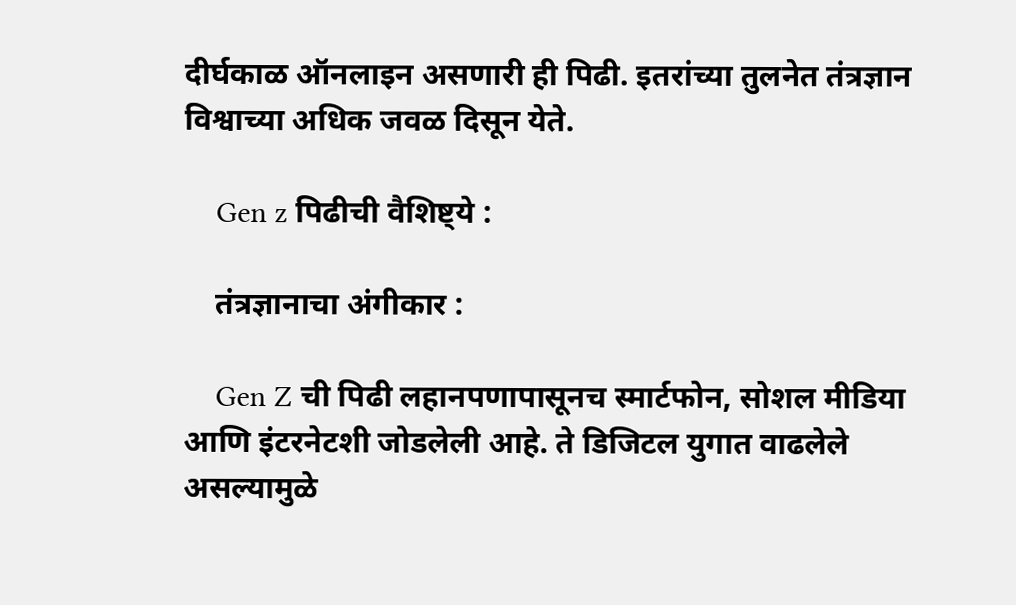दीर्घकाळ ऑनलाइन असणारी ही पिढी. इतरांच्या तुलनेत तंत्रज्ञान विश्वाच्या अधिक जवळ दिसून येते.

    Gen z पिढीची वैशिष्ट्ये :

    तंत्रज्ञानाचा अंगीकार :

    Gen Z ची पिढी लहानपणापासूनच स्मार्टफोन, सोशल मीडिया आणि इंटरनेटशी जोडलेली आहे. ते डिजिटल युगात वाढलेले असल्यामुळे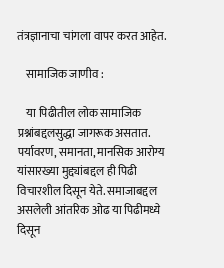तंत्रज्ञानाचा चांगला वापर करत आहेत.

    सामाजिक जाणीव :

    या पिढीतील लोक सामाजिक प्रश्नांबद्दलसुद्धा जागरूक असतात. पर्यावरण, समानता, मानसिक आरोग्य यांसारख्या मुद्द्यांबद्दल ही पिढी विचारशील दिसून येते. समाजाबद्दल असलेली आंतरिक ओढ या पिढीमध्ये दिसून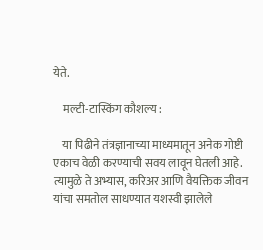येते.

    मल्टी-टास्किंग कौशल्य :

    या पिढीने तंत्रज्ञानाच्या माध्यमातून अनेक गोष्टी एकाच वेळी करण्याची सवय लावून घेतली आहे. त्यामुळे ते अभ्यास, करिअर आणि वैयक्तिक जीवन यांचा समतोल साधण्यात यशस्वी झालेले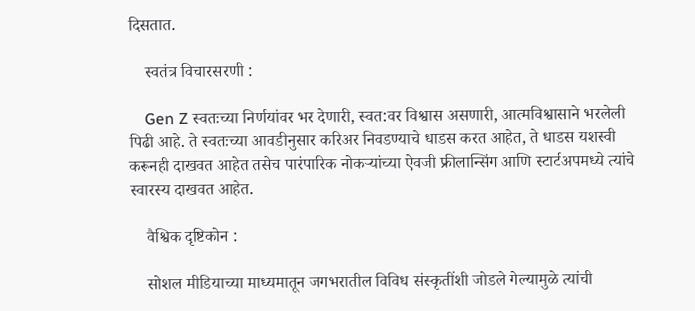दिसतात.

    स्वतंत्र विचारसरणी :

    Gen Z स्वतःच्या निर्णयांवर भर देणारी, स्वत:वर विश्वास असणारी, आत्मविश्वासाने भरलेली पिढी आहे. ते स्वतःच्या आवडीनुसार करिअर निवडण्याचे धाडस करत आहेत, ते धाडस यशस्वी करूनही दाखवत आहेत तसेच पारंपारिक नोकऱ्यांच्या ऐवजी फ्रीलान्सिंग आणि स्टार्टअपमध्ये त्यांचे स्वारस्य दाखवत आहेत.

    वैश्विक दृष्टिकोन :

    सोशल मीडियाच्या माध्यमातून जगभरातील विविध संस्कृतींशी जोडले गेल्यामुळे त्यांची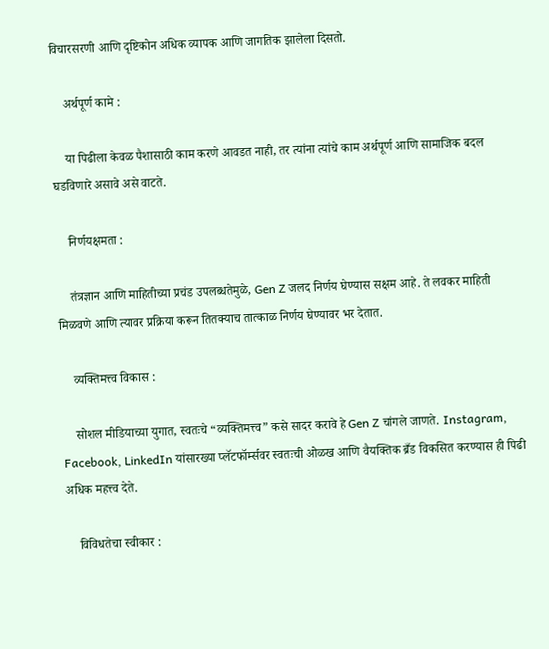विचारसरणी आणि दृष्टिकोन अधिक व्यापक आणि जागतिक झालेला दिसतो.

    अर्थपूर्ण कामे :

    या पिढीला केवळ पैशासाठी काम करणे आवडत नाही, तर त्यांना त्यांचे काम अर्थपूर्ण आणि सामाजिक बदल घडविणारे असावे असे वाटते.

    निर्णयक्षमता :

    तंत्रज्ञान आणि माहितीच्या प्रचंड उपलब्धतेमुळे, Gen Z जलद निर्णय घेण्यास सक्षम आहे. ते लवकर माहिती मिळवणे आणि त्यावर प्रक्रिया करून तितक्याच तात्काळ निर्णय घेण्यावर भर देतात.

    व्यक्तिमत्त्व विकास :

    सोशल मीडियाच्या युगात, स्वतःचे “व्यक्तिमत्त्व” कसे सादर करावे हे Gen Z चांगले जाणते. Instagram, Facebook, LinkedIn यांसारख्या प्लॅटफॉर्म्सवर स्वतःची ओळख आणि वैयक्तिक ब्रँड विकसित करण्यास ही पिढी अधिक महत्त्व देते.

    विविधतेचा स्वीकार :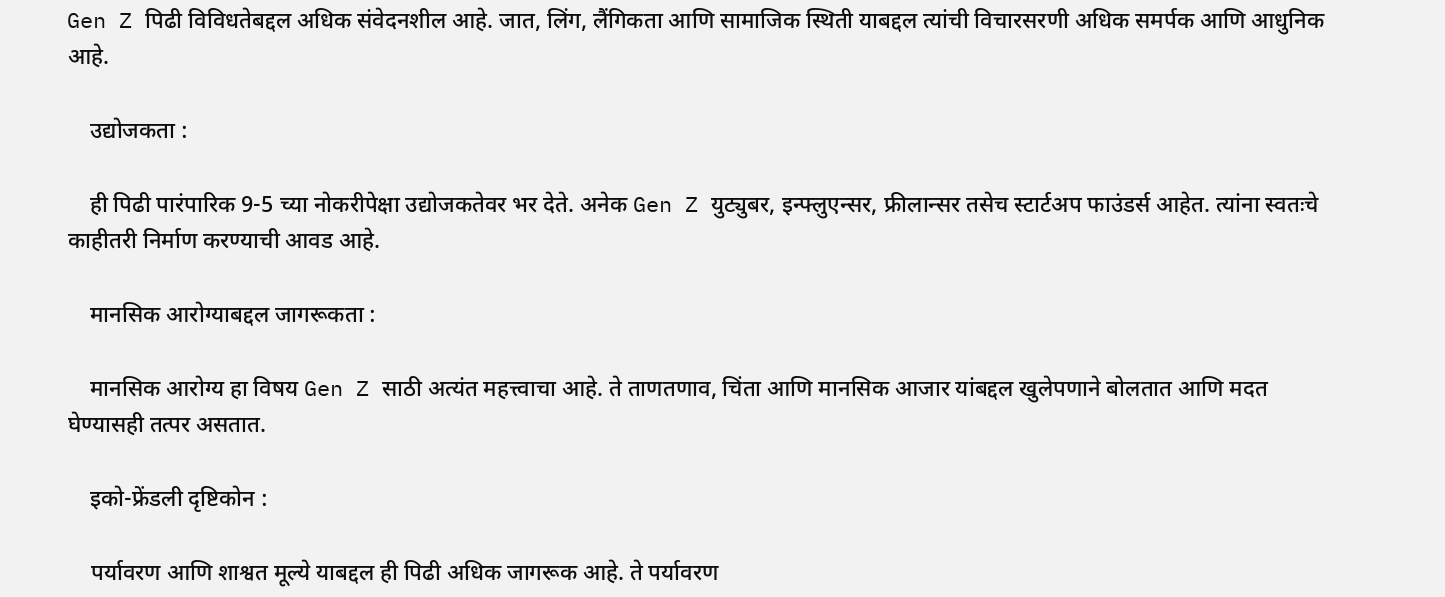Gen Z पिढी विविधतेबद्दल अधिक संवेदनशील आहे. जात, लिंग, लैंगिकता आणि सामाजिक स्थिती याबद्दल त्यांची विचारसरणी अधिक समर्पक आणि आधुनिक आहे.

    उद्योजकता :

    ही पिढी पारंपारिक 9-5 च्या नोकरीपेक्षा उद्योजकतेवर भर देते. अनेक Gen Z युट्युबर, इन्फ्लुएन्सर, फ्रीलान्सर तसेच स्टार्टअप फाउंडर्स आहेत. त्यांना स्वतःचे काहीतरी निर्माण करण्याची आवड आहे.

    मानसिक आरोग्याबद्दल जागरूकता :

    मानसिक आरोग्य हा विषय Gen Z साठी अत्यंत महत्त्वाचा आहे. ते ताणतणाव, चिंता आणि मानसिक आजार यांबद्दल खुलेपणाने बोलतात आणि मदत घेण्यासही तत्पर असतात.

    इको-फ्रेंडली दृष्टिकोन :

    पर्यावरण आणि शाश्वत मूल्ये याबद्दल ही पिढी अधिक जागरूक आहे. ते पर्यावरण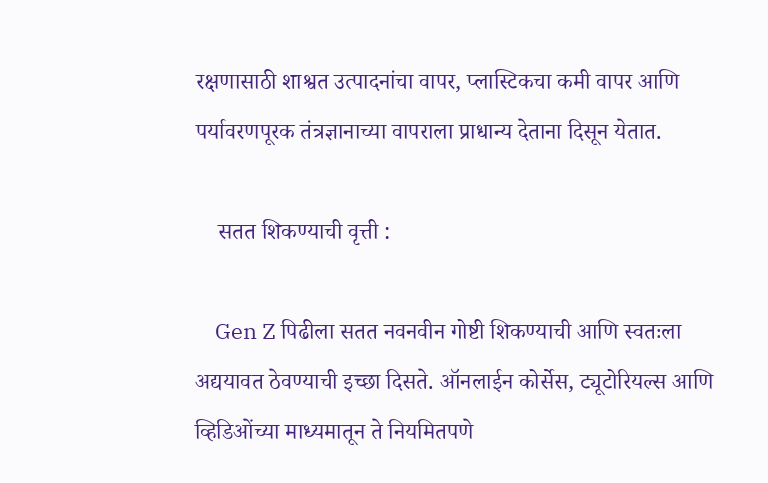रक्षणासाठी शाश्वत उत्पादनांचा वापर, प्लास्टिकचा कमी वापर आणि पर्यावरणपूरक तंत्रज्ञानाच्या वापराला प्राधान्य देताना दिसून येतात.

    सतत शिकण्याची वृत्ती :

    Gen Z पिढीला सतत नवनवीन गोष्टी शिकण्याची आणि स्वतःला अद्ययावत ठेवण्याची इच्छा दिसते. ऑनलाईन कोर्सेस, ट्यूटोरियल्स आणि व्हिडिओंच्या माध्यमातून ते नियमितपणे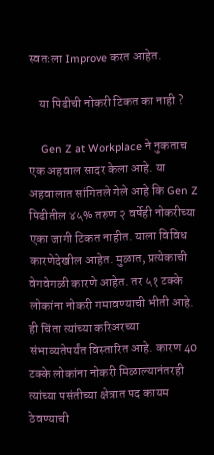स्वतःला Improve करत आहेत.

    या पिढीची नोकरी टिकत का नाही ?

    Gen Z at Workplace ने नुकताच एक अहवाल सादर केला आहे. या अहवालात सांगितले गेले आहे कि Gen Z पिढीतील ४५% तरुण २ वर्षेही नोकरीच्या एका जागी टिकत नाहीत. याला विविध कारणेदेखील आहेत. मुळात, प्रत्येकाची वेगवेगळी कारणे आहेत. तर ५१ टक्के लोकांना नोकरी गमावण्याची भीती आहे. ही चिंता त्यांच्या करिअरच्या संभाव्यतेपर्यंत विस्तारित आहे. कारण 40 टक्के लोकांना नोकरी मिळाल्यानंतरही त्यांच्या पसंतीच्या क्षेत्रात पद कायम ठेवण्याची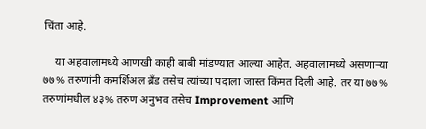चिंता आहे.

    या अहवालामध्ये आणखी काही बाबी मांडण्यात आल्या आहेत. अहवालामध्ये असणाऱ्या ७७% तरुणांनी कमर्शिअल ब्रँड तसेच त्यांच्या पदाला जास्त किंमत दिली आहे. तर या ७७% तरुणांमधील ४३% तरुण अनुभव तसेच Improvement आणि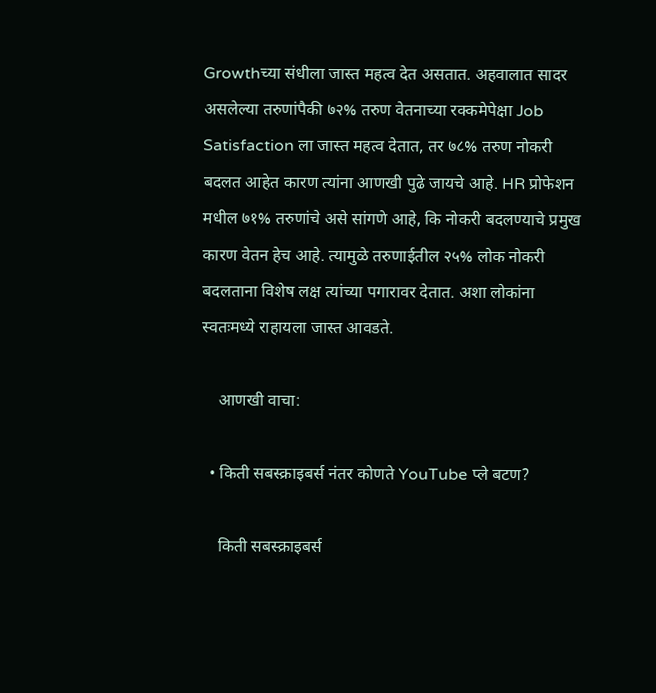Growthच्या संधीला जास्त महत्व देत असतात. अहवालात सादर असलेल्या तरुणांपैकी ७२% तरुण वेतनाच्या रक्कमेपेक्षा Job Satisfaction ला जास्त महत्व देतात, तर ७८% तरुण नोकरी बदलत आहेत कारण त्यांना आणखी पुढे जायचे आहे. HR प्रोफेशन मधील ७१% तरुणांचे असे सांगणे आहे, कि नोकरी बदलण्याचे प्रमुख कारण वेतन हेच आहे. त्यामुळे तरुणाईतील २५% लोक नोकरी बदलताना विशेष लक्ष त्यांच्या पगारावर देतात. अशा लोकांना स्वतःमध्ये राहायला जास्त आवडते.

    आणखी वाचा:

  • किती सबस्क्राइबर्स नंतर कोणते YouTube प्ले बटण?

    किती सबस्क्राइबर्स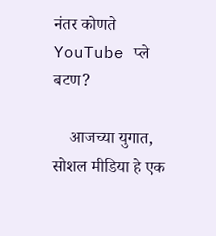नंतर कोणते YouTube प्ले बटण?

    आजच्या युगात, सोशल मीडिया हे एक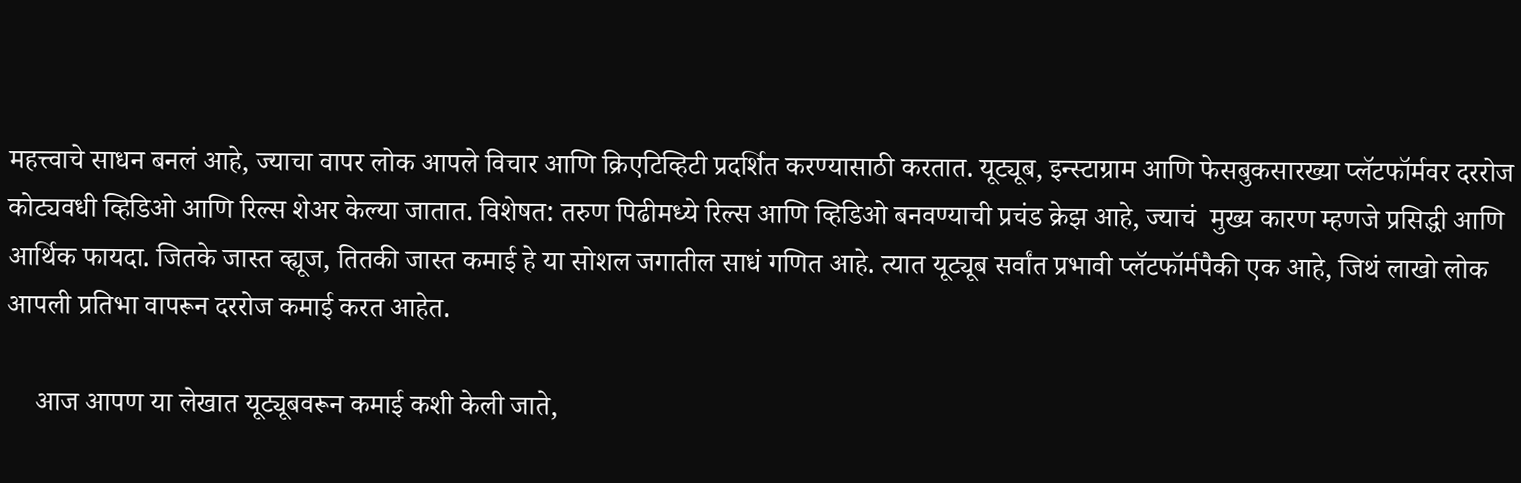महत्त्वाचे साधन बनलं आहे, ज्याचा वापर लोक आपले विचार आणि क्रिएटिव्हिटी प्रदर्शित करण्यासाठी करतात. यूट्यूब, इन्स्टाग्राम आणि फेसबुकसारख्या प्लॅटफॉर्मवर दररोज कोट्यवधी व्हिडिओ आणि रिल्स शेअर केल्या जातात. विशेषत: तरुण पिढीमध्ये रिल्स आणि व्हिडिओ बनवण्याची प्रचंड क्रेझ आहे, ज्याचं  मुख्य कारण म्हणजे प्रसिद्धी आणि आर्थिक फायदा. जितके जास्त व्ह्यूज, तितकी जास्त कमाई हे या सोशल जगातील साधं गणित आहे. त्यात यूट्यूब सर्वांत प्रभावी प्लॅटफॉर्मपैकी एक आहे, जिथं लाखो लोक आपली प्रतिभा वापरून दररोज कमाई करत आहेत.

    आज आपण या लेखात यूट्यूबवरून कमाई कशी केली जाते,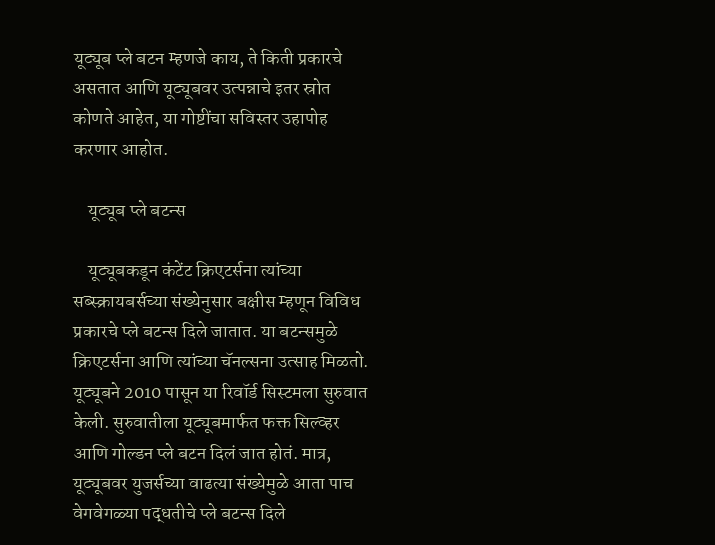यूट्यूब प्ले बटन म्हणजे काय, ते किती प्रकारचे असतात आणि यूट्यूबवर उत्पन्नाचे इतर स्रोत कोणते आहेत, या गोष्टींचा सविस्तर उहापोह करणार आहोत.

    यूट्यूब प्ले बटन्स

    यूट्यूबकडून कंटेंट क्रिएटर्सना त्यांच्या सब्स्क्रायबर्सच्या संख्येनुसार बक्षीस म्हणून विविध प्रकारचे प्ले बटन्स दिले जातात. या बटन्समुळे क्रिएटर्सना आणि त्यांच्या चॅनल्सना उत्साह मिळतो. यूट्यूबने 2010 पासून या रिवॉर्ड सिस्टमला सुरुवात केली. सुरुवातीला यूट्यूबमार्फत फक्त सिल्व्हर आणि गोल्डन प्ले बटन दिलं जात होतं. मात्र, यूट्यूबवर युजर्सच्या वाढत्या संख्येमुळे आता पाच वेगवेगळ्या पद्धतीचे प्ले बटन्स दिले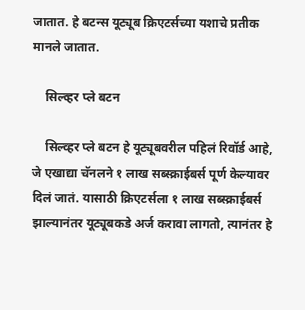जातात. हे बटन्स यूट्यूब क्रिएटर्सच्या यशाचे प्रतीक मानले जातात.

    सिल्व्हर प्ले बटन

    सिल्व्हर प्ले बटन हे यूट्यूबवरील पहिलं रिवॉर्ड आहे, जे एखाद्या चॅनलने १ लाख सब्स्क्राईबर्स पूर्ण केल्यावर  दिलं जातं. यासाठी क्रिएटर्सला १ लाख सब्स्क्राईबर्स झाल्यानंतर यूट्यूबकडे अर्ज करावा लागतो, त्यानंतर हे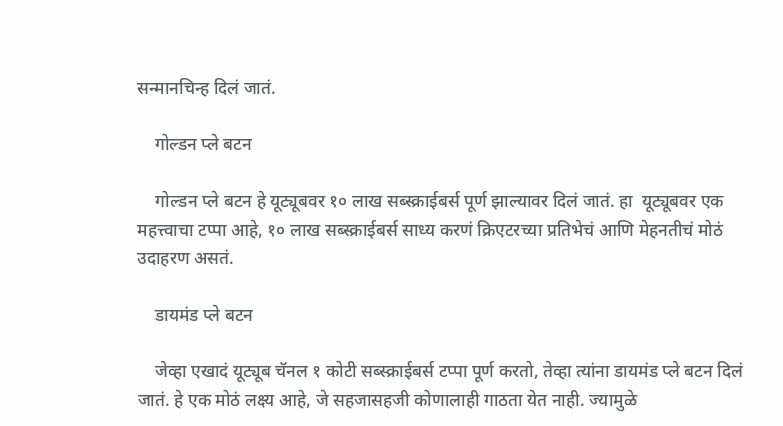सन्मानचिन्ह दिलं जातं.

    गोल्डन प्ले बटन

    गोल्डन प्ले बटन हे यूट्यूबवर १० लाख सब्स्क्राईबर्स पूर्ण झाल्यावर दिलं जातं. हा  यूट्यूबवर एक महत्त्वाचा टप्पा आहे, १० लाख सब्स्क्राईबर्स साध्य करणं क्रिएटरच्या प्रतिभेचं आणि मेहनतीचं मोठं उदाहरण असतं.

    डायमंड प्ले बटन

    जेव्हा एखादं यूट्यूब चॅनल १ कोटी सब्स्क्राईबर्स टप्पा पूर्ण करतो, तेव्हा त्यांना डायमंड प्ले बटन दिलं जातं. हे एक मोठं लक्ष्य आहे, जे सहजासहजी कोणालाही गाठता येत नाही. ज्यामुळे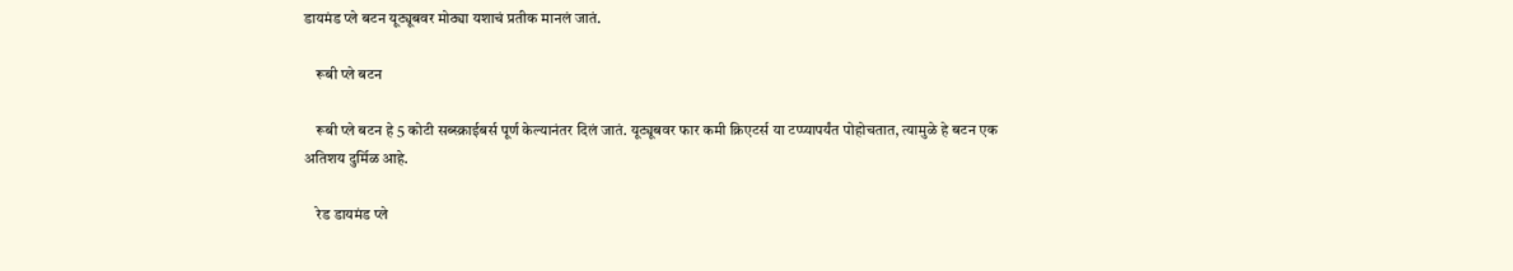डायमंड प्ले बटन यूट्यूबवर मोठ्या यशाचं प्रतीक मानलं जातं.

    रूबी प्ले बटन

    रूबी प्ले बटन हे 5 कोटी सब्स्क्राईबर्स पूर्ण केल्यानंतर दिलं जातं. यूट्यूबवर फार कमी क्रिएटर्स या टप्प्यापर्यंत पोहोचतात, त्यामुळे हे बटन एक अतिशय दुर्मिळ आहे.

    रेड डायमंड प्ले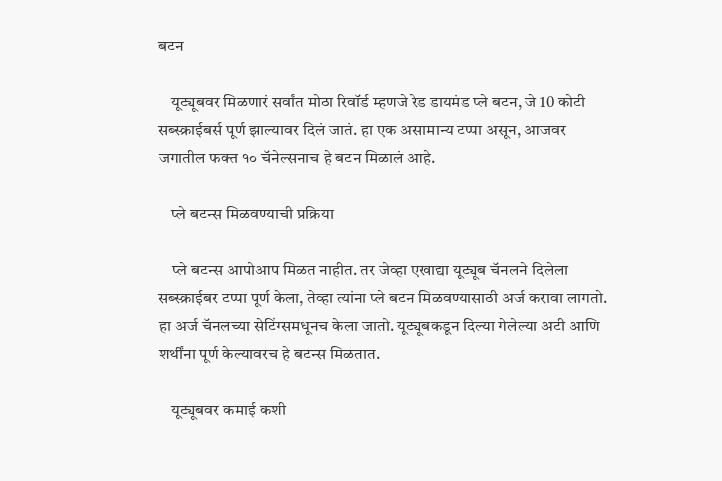बटन

    यूट्यूबवर मिळणारं सर्वांत मोठा रिवॉर्ड म्हणजे रेड डायमंड प्ले बटन, जे 10 कोटी सब्स्क्राईबर्स पूर्ण झाल्यावर दिलं जातं. हा एक असामान्य टप्पा असून, आजवर जगातील फक्त १० चॅनेल्सनाच हे बटन मिळालं आहे.

    प्ले बटन्स मिळवण्याची प्रक्रिया

    प्ले बटन्स आपोआप मिळत नाहीत. तर जेव्हा एखाद्या यूट्यूब चॅनलने दिलेला सब्स्क्राईबर टप्पा पूर्ण केला, तेव्हा त्यांना प्ले बटन मिळवण्यासाठी अर्ज करावा लागतो. हा अर्ज चॅनलच्या सेटिंग्समधूनच केला जातो. यूट्यूबकडून दिल्या गेलेल्या अटी आणि शर्थींना पूर्ण केल्यावरच हे बटन्स मिळतात.

    यूट्यूबवर कमाई कशी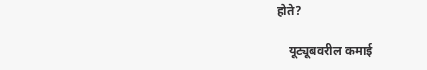होते?

    यूट्यूबवरील कमाई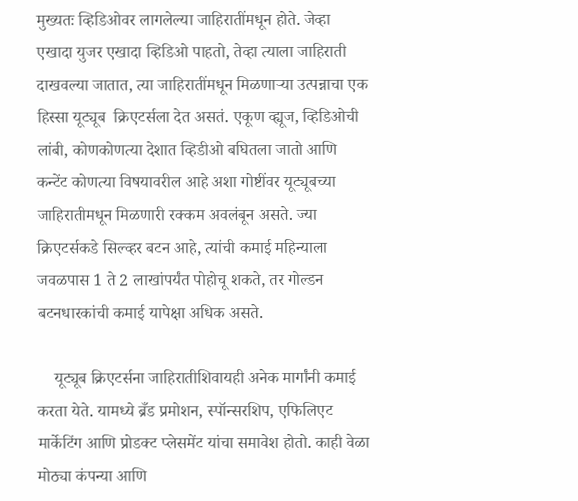मुख्यतः व्हिडिओवर लागलेल्या जाहिरातींमधून होते. जेव्हा एखादा युजर एखादा व्हिडिओ पाहतो, तेव्हा त्याला जाहिराती दाखवल्या जातात, त्या जाहिरातींमधून मिळणाऱ्या उत्पन्नाचा एक हिस्सा यूट्यूब  क्रिएटर्सला देत असतं. एकूण व्ह्यूज, व्हिडिओची लांबी, कोणकोणत्या देशात व्हिडीओ बघितला जातो आणि कन्टेंट कोणत्या विषयावरील आहे अशा गोष्टींवर यूट्यूबच्या जाहिरातीमधून मिळणारी रक्कम अवलंबून असते. ज्या क्रिएटर्सकडे सिल्व्हर बटन आहे, त्यांची कमाई महिन्याला जवळपास 1 ते 2 लाखांपर्यंत पोहोचू शकते, तर गोल्डन बटनधारकांची कमाई यापेक्षा अधिक असते.

    यूट्यूब क्रिएटर्सना जाहिरातीशिवायही अनेक मार्गांनी कमाई करता येते. यामध्ये ब्रँड प्रमोशन, स्पॉन्सरशिप, एफिलिएट मार्केटिंग आणि प्रोडक्ट प्लेसमेंट यांचा समावेश होतो. काही वेळा मोठ्या कंपन्या आणि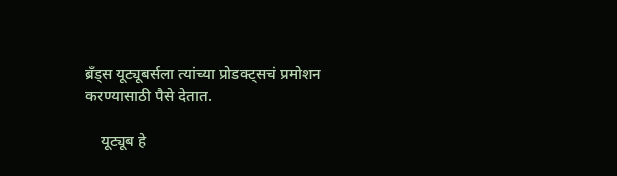ब्रँड्स यूट्यूबर्सला त्यांच्या प्रोडक्ट्सचं प्रमोशन करण्यासाठी पैसे देतात.

    यूट्यूब हे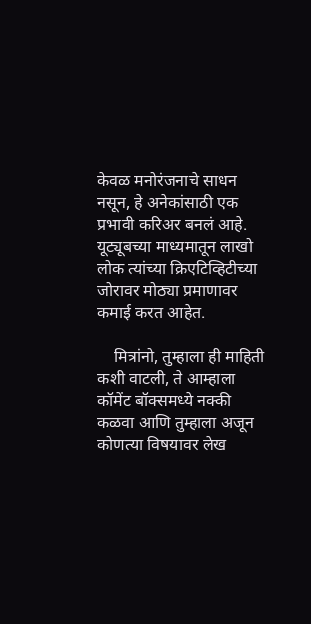केवळ मनोरंजनाचे साधन नसून, हे अनेकांसाठी एक प्रभावी करिअर बनलं आहे. यूट्यूबच्या माध्यमातून लाखो लोक त्यांच्या क्रिएटिव्हिटीच्या जोरावर मोठ्या प्रमाणावर कमाई करत आहेत.

    मित्रांनो, तुम्हाला ही माहिती कशी वाटली, ते आम्हाला कॉमेंट बॉक्समध्ये नक्की कळवा आणि तुम्हाला अजून कोणत्या विषयावर लेख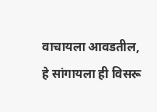वाचायला आवडतील, हे सांगायला ही विसरू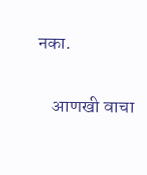नका.

    आणखी वाचा